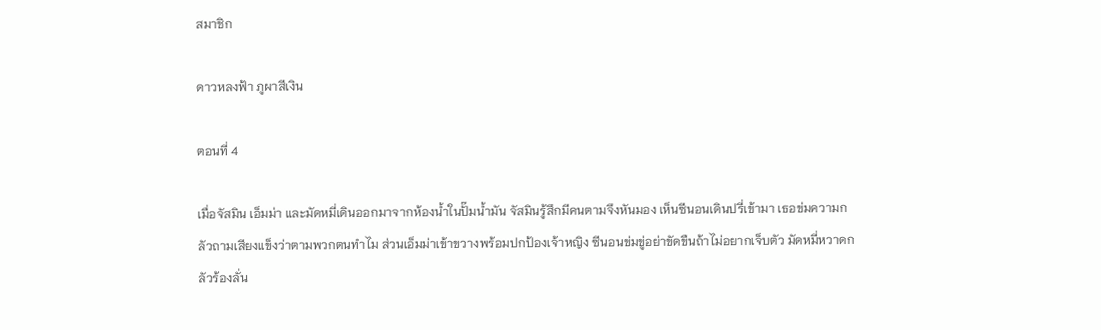สมาชิก

ดาวหลงฟ้า ภูผาสีเงิน

ตอนที่ 4

เมื่อจัสมิน เอ็มม่า และมัดหมี่เดินออกมาจากห้องน้ำในปั๊มน้ำมัน จัสมินรู้สึกมีคนตามจึงหันมอง เห็นซีนอนเดินปรี่เข้ามา เธอข่มความกลัวถามเสียงแข็งว่าตามพวกตนทำไม ส่วนเอ็มม่าเข้าขวางพร้อมปกป้องเจ้าหญิง ซีนอนข่มขู่อย่าขัดขืนถ้าไม่อยากเจ็บตัว มัดหมี่หวาดกลัวร้องลั่น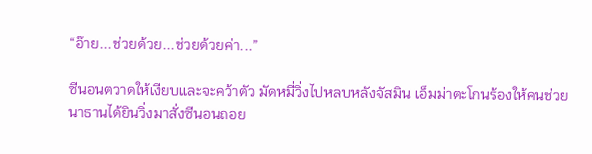“อ๊าย...ช่วยด้วย...ช่วยด้วยค่า...”

ซีนอนตวาดให้เงียบและจะคว้าตัว มัดหมี่วิ่งไปหลบหลังจัสมิน เอ็มม่าตะโกนร้องให้คนช่วย นาธานได้ยินวิ่งมาสั่งซีนอนถอย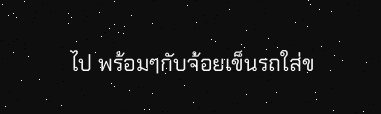ไป พร้อมๆกับจ้อยเข็นรถใส่ข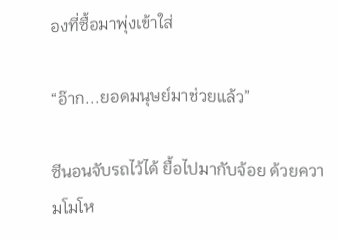องที่ซื้อมาพุ่งเข้าใส่

“อ๊าก...ยอดมนุษย์มาช่วยแล้ว”

ซีนอนจับรถไว้ได้ ยื้อไปมากับจ้อย ด้วยความโมโห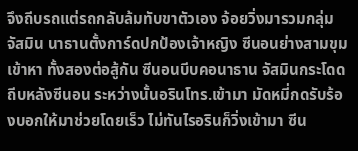จึงถีบรถแต่รถกลับล้มทับขาตัวเอง จ้อยวิ่งมารวมกลุ่มจัสมิน นาธานตั้งการ์ดปกป้องเจ้าหญิง ซีนอนย่างสามขุมเข้าหา ทั้งสองต่อสู้กัน ซีนอนบีบคอนาธาน จัสมินกระโดดถีบหลังซีนอน ระหว่างนั้นอรินโทร.เข้ามา มัดหมี่กดรับร้องบอกให้มาช่วยโดยเร็ว ไม่ทันไรอรินก็วิ่งเข้ามา ซีน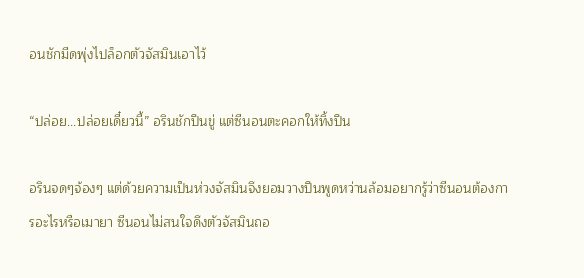อนชักมีดพุ่งไปล็อกตัวจัสมินเอาไว้

“ปล่อย...ปล่อยเดี๋ยวนี้” อรินชักปืนขู่ แต่ซีนอนตะคอกให้ทิ้งปืน

อรินจดๆจ้องๆ แต่ด้วยความเป็นห่วงจัสมินจึงยอมวางปืนพูดหว่านล้อมอยากรู้ว่าซีนอนต้องการอะไรหรือเมายา ซีนอนไม่สนใจดึงตัวจัสมินถอ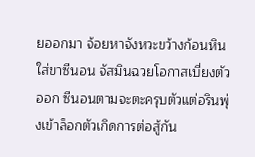ยออกมา จ้อยหาจังหวะขว้างก้อนหินใส่ขาซีนอน จัสมินฉวยโอกาสเบี่ยงตัวออก ซีนอนตามจะตะครุบตัวแต่อรินพุ่งเข้าล็อกตัวเกิดการต่อสู้กัน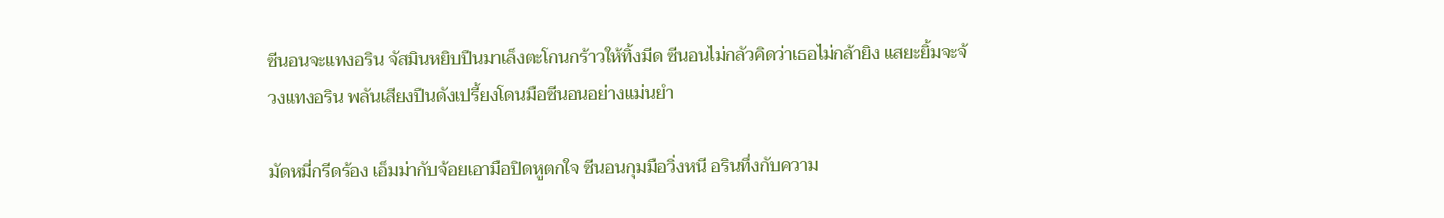ซีนอนจะแทงอริน จัสมินหยิบปืนมาเล็งตะโกนกร้าวให้ทิ้งมีด ซีนอนไม่กลัวคิดว่าเธอไม่กล้ายิง แสยะยิ้มจะจ้วงแทงอริน พลันเสียงปืนดังเปรี้ยงโดนมือซีนอนอย่างแม่นยำ

มัดหมี่กรีดร้อง เอ็มม่ากับจ้อยเอามือปิดหูตกใจ ซีนอนกุมมือวิ่งหนี อรินทึ่งกับความ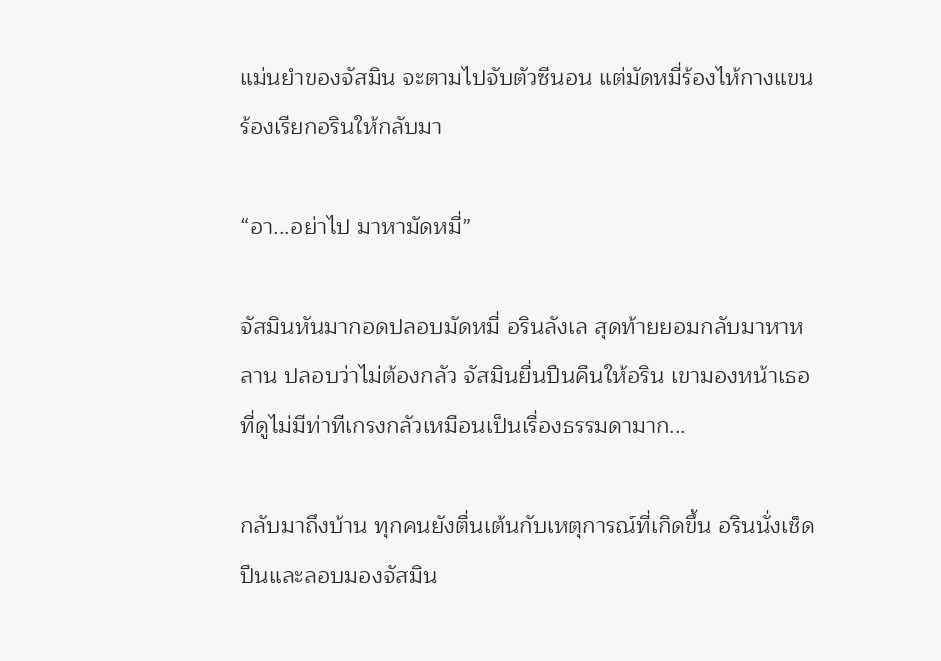แม่นยำของจัสมิน จะตามไปจับตัวซีนอน แต่มัดหมี่ร้องไห้กางแขนร้องเรียกอรินให้กลับมา

“อา...อย่าไป มาหามัดหมี่”

จัสมินหันมากอดปลอบมัดหมี่ อรินลังเล สุดท้ายยอมกลับมาหาหลาน ปลอบว่าไม่ต้องกลัว จัสมินยื่นปืนคืนให้อริน เขามองหน้าเธอที่ดูไม่มีท่าทีเกรงกลัวเหมือนเป็นเรื่องธรรมดามาก...

กลับมาถึงบ้าน ทุกคนยังตื่นเต้นกับเหตุการณ์ที่เกิดขึ้น อรินนั่งเช็ดปืนและลอบมองจัสมิน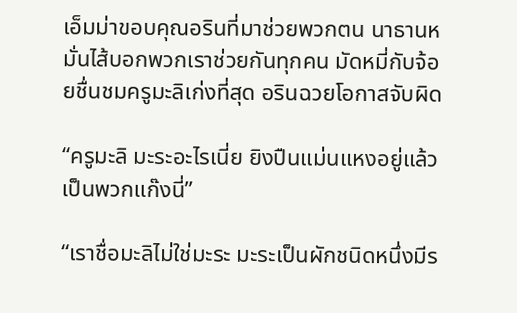เอ็มม่าขอบคุณอรินที่มาช่วยพวกตน นาธานหมั่นไส้บอกพวกเราช่วยกันทุกคน มัดหมี่กับจ้อยชื่นชมครูมะลิเก่งที่สุด อรินฉวยโอกาสจับผิด

“ครูมะลิ มะระอะไรเนี่ย ยิงปืนแม่นแหงอยู่แล้ว เป็นพวกแก๊งนี่”

“เราชื่อมะลิไม่ใช่มะระ มะระเป็นผักชนิดหนึ่งมีร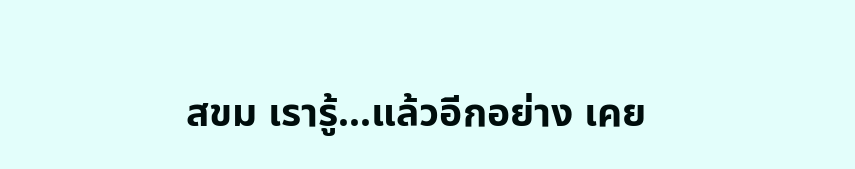สขม เรารู้...แล้วอีกอย่าง เคย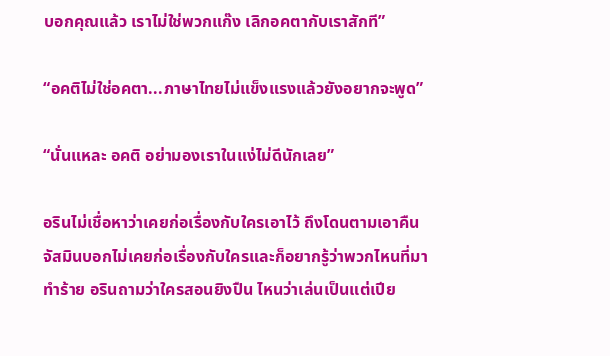บอกคุณแล้ว เราไม่ใช่พวกแก๊ง เลิกอคตากับเราสักที”

“อคติไม่ใช่อคตา...ภาษาไทยไม่แข็งแรงแล้วยังอยากจะพูด”

“นั่นแหละ อคติ อย่ามองเราในแง่ไม่ดีนักเลย”

อรินไม่เชื่อหาว่าเคยก่อเรื่องกับใครเอาไว้ ถึงโดนตามเอาคืน จัสมินบอกไม่เคยก่อเรื่องกับใครและก็อยากรู้ว่าพวกไหนที่มาทำร้าย อรินถามว่าใครสอนยิงปืน ไหนว่าเล่นเป็นแต่เปีย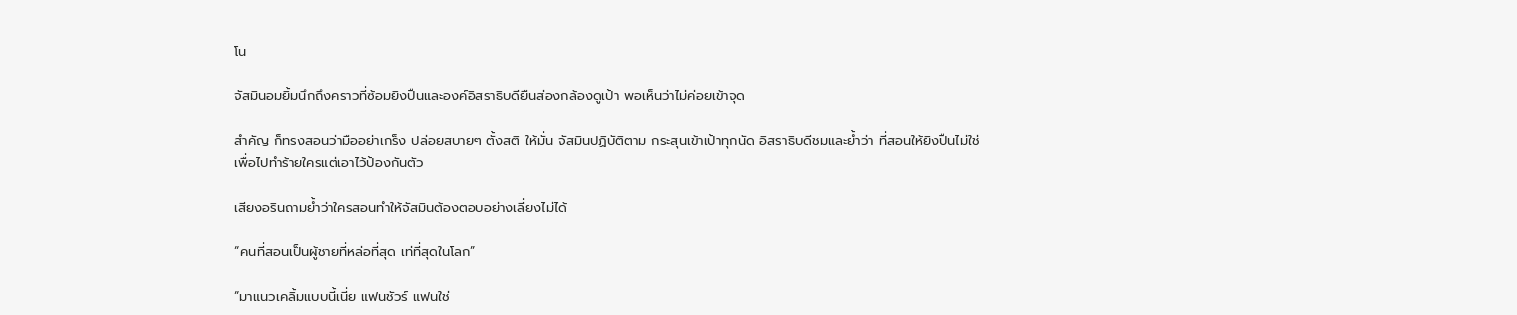โน

จัสมินอมยิ้มนึกถึงคราวที่ซ้อมยิงปืนและองค์อิสราธิบดียืนส่องกล้องดูเป้า พอเห็นว่าไม่ค่อยเข้าจุด

สำคัญ ก็ทรงสอนว่ามืออย่าเกร็ง ปล่อยสบายๆ ตั้งสติ ให้มั่น จัสมินปฏิบัติตาม กระสุนเข้าเป้าทุกนัด อิสราธิบดีชมและย้ำว่า ที่สอนให้ยิงปืนไม่ใช่เพื่อไปทำร้ายใครแต่เอาไว้ป้องกันตัว

เสียงอรินถามย้ำว่าใครสอนทำให้จัสมินต้องตอบอย่างเลี่ยงไม่ได้

“คนที่สอนเป็นผู้ชายที่หล่อที่สุด เท่ที่สุดในโลก”

“มาแนวเคลิ้มแบบนี้เนี่ย แฟนชัวร์ แฟนใช่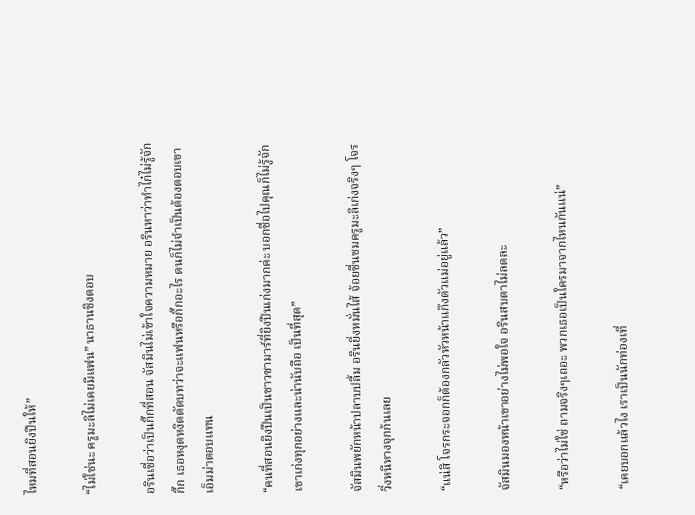ไหมที่สอนยิงปืนให้”

“ไม่ใช่นะ ครูมะลิไม่เคยมีแฟน” นาธานชิงตอบ

อรินเชื่อว่าเป็นกิ๊กที่สอน จัสมินไม่เข้าใจความหมาย อรินหาว่าทำไก๋ไม่รู้จักกิ๊ก เธอหงุดหงิดตัดบทว่าจะแฟนหรือกิ๊กอะไร ตนก็ไม่จำเป็นต้องตอบเขา เอ็มม่าตอบแทน

“คนที่สอนยิงปืนเป็นชาวซามาร์ที่ยิงปืนเก่งมากค่ะ บอกชื่อไปคุณก็ไม่รู้จัก เขาเก่งทุกอย่างและน่านับถือ เป็นที่สุด”

จัสมินพยักหน้าปลาบปลื้ม อรินยิ่งหมั่นไส้ จ้อยชื่นชมครูมะลิเก่งจริงๆ โจรวิ่งหนีหางจุกก้นเลย

“แน่สิ โจรกระจอกก็ต้องกลัวหัวหน้าแก๊งตัวแม่อยู่แล้ว”

จัสมินมองหน้าเขาอย่างไม่พอใจ อรินสบตาไม่ลดละ

“หรือว่าไม่ใช่ ถามจริงๆเถอะ พวกเธอเป็นใครมาจากไหนกันแน่”

“เคยบอกแล้วไง เราเป็นนักท่องเที่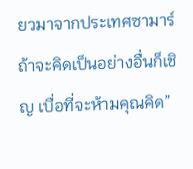ยวมาจากประเทศซามาร์ ถ้าจะคิดเป็นอย่างอื่นก็เชิญ เบื่อที่จะห้ามคุณคิด”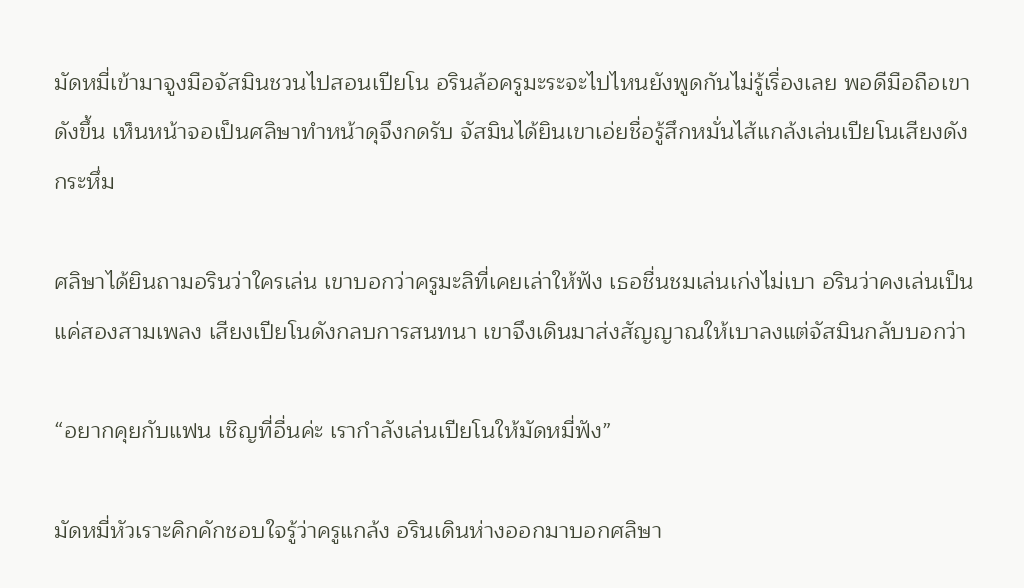มัดหมี่เข้ามาจูงมือจัสมินชวนไปสอนเปียโน อรินล้อครูมะระจะไปไหนยังพูดกันไม่รู้เรื่องเลย พอดีมือถือเขาดังขึ้น เห็นหน้าจอเป็นศลิษาทำหน้าดุจึงกดรับ จัสมินได้ยินเขาเอ่ยชื่อรู้สึกหมั่นไส้แกล้งเล่นเปียโนเสียงดังกระหึ่ม

ศลิษาได้ยินถามอรินว่าใครเล่น เขาบอกว่าครูมะลิที่เคยเล่าให้ฟัง เธอชื่นชมเล่นเก่งไม่เบา อรินว่าคงเล่นเป็นแค่สองสามเพลง เสียงเปียโนดังกลบการสนทนา เขาจึงเดินมาส่งสัญญาณให้เบาลงแต่จัสมินกลับบอกว่า

“อยากคุยกับแฟน เชิญที่อื่นค่ะ เรากำลังเล่นเปียโนให้มัดหมี่ฟัง”

มัดหมี่หัวเราะคิกคักชอบใจรู้ว่าครูแกล้ง อรินเดินห่างออกมาบอกศลิษา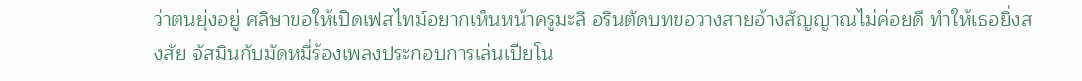ว่าตนยุ่งอยู่ ศลิษาขอให้เปิดเฟสไทม์อยากเห็นหน้าครูมะลิ อรินตัดบทขอวางสายอ้างสัญญาณไม่ค่อยดี ทำให้เธอยิ่งสงสัย จัสมินกับมัดหมี่ร้องเพลงประกอบการเล่นเปียโน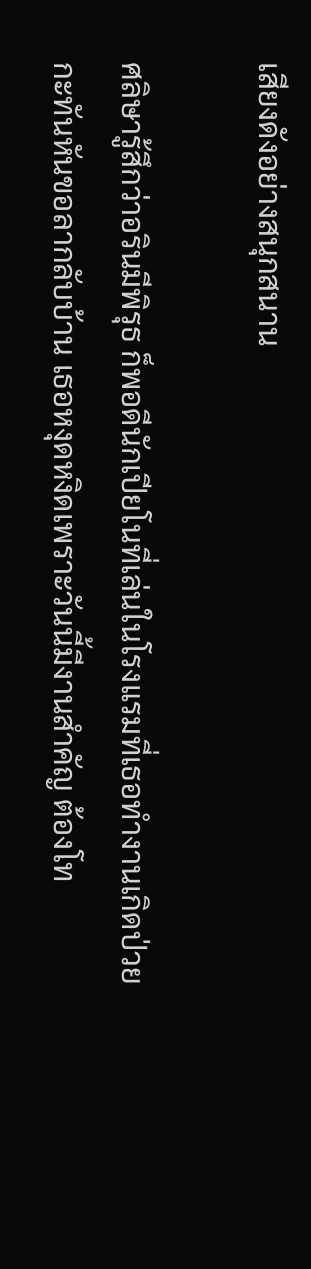เสียงดังอย่างสนุกสนาน

ศลิษารู้สึกว่าอรินมีพิรุธ ก็พอดีนักเปียโนที่เล่นในโรงแรมที่เธอทำงานเกิดป่วยกะทันหันขอลากลับบ้าน เธอหงุดหงิดเพราะวันนี้มีงานสำคัญ ต้องโท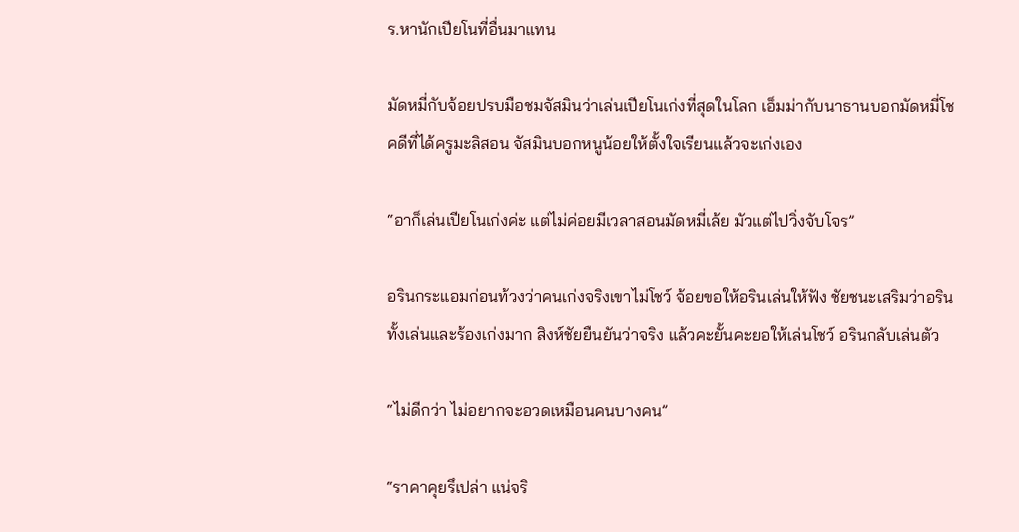ร.หานักเปียโนที่อื่นมาแทน

มัดหมี่กับจ้อยปรบมือชมจัสมินว่าเล่นเปียโนเก่งที่สุดในโลก เอ็มม่ากับนาธานบอกมัดหมี่โชคดีที่ได้ครูมะลิสอน จัสมินบอกหนูน้อยให้ตั้งใจเรียนแล้วจะเก่งเอง

“อาก็เล่นเปียโนเก่งค่ะ แต่ไม่ค่อยมีเวลาสอนมัดหมี่เล้ย มัวแต่ไปวิ่งจับโจร”

อรินกระแอมก่อนท้วงว่าคนเก่งจริงเขาไม่โชว์ จ้อยขอให้อรินเล่นให้ฟัง ชัยชนะเสริมว่าอรินทั้งเล่นและร้องเก่งมาก สิงห์ชัยยืนยันว่าจริง แล้วคะยั้นคะยอให้เล่นโชว์ อรินกลับเล่นตัว

“ไม่ดีกว่า ไม่อยากจะอวดเหมือนคนบางคน”

“ราคาคุยรึเปล่า แน่จริ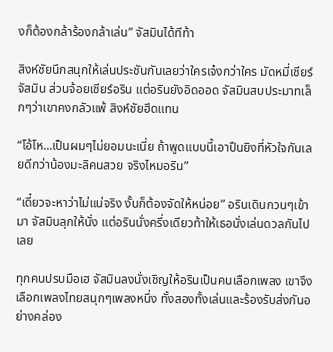งก็ต้องกล้าร้องกล้าเล่น” จัสมินได้ทีท้า

สิงห์ชัยนึกสนุกให้เล่นประชันกันเลยว่าใครเจ๋งกว่าใคร มัดหมี่เชียร์จัสมิน ส่วนจ้อยเชียร์อริน แต่อรินยังอิดออด จัสมินสบประมาทเล็กๆว่าเขาคงกลัวแพ้ สิงห์ชัยฮึดแทน

“โอ้โห...เป็นผมๆไม่ยอมนะเนี่ย ถ้าพูดแบบนี้เอาปืนยิงที่หัวใจกันเลยดีกว่าน้องมะลิคนสวย จริงไหมอริน”

“เดี๋ยวจะหาว่าไม่แน่จริง งั้นก็ต้องจัดให้หน่อย” อรินเดินกวนๆเข้ามา จัสมินลุกให้นั่ง แต่อรินนั่งครึ่งเดียวท้าให้เธอนั่งเล่นดวลกันไปเลย

ทุกคนปรบมือเฮ จัสมินลงนั่งเชิญให้อรินเป็นคนเลือกเพลง เขาจึงเลือกเพลงไทยสนุกๆเพลงหนึ่ง ทั้งสองทั้งเล่นและร้องรับส่งกันอย่างคล่อง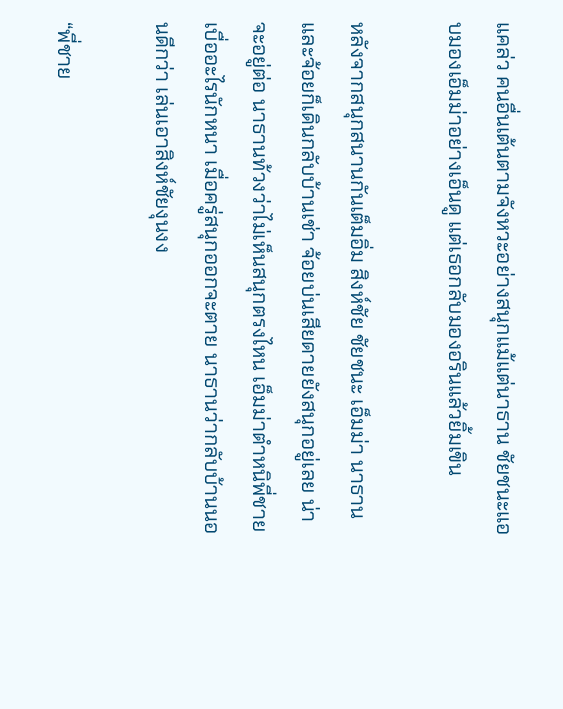แคล่ว คนอื่นเต้นตามจังหวะอย่างสนุกแม้แต่นาธาน ชัยชนะแอบมองเอ็มม่าอย่างเอ็นดู แต่เธอกลับมองอรินแล้วยิ้มเขิน

หลังจากสนุกสนานกันเต็มอิ่ม สิงห์ชัย ชัยชนะ เอ็มม่า นาธานและจ้อยก็เดินกลับบ้านเช่า จ้อยบ่นเสียดายยังสนุกอยู่เลย น่าจะอยู่ต่อ นาธานท้วงว่าไม่เห็นสนุกตรงไหน เอ็มม่าตำหนิพี่ชายเบื่ออะไรนักหนา เมื่อครู่สนุกออกจะตาย นาธานว่ากลับบ้านนอนดีกว่า เล่นเอาสิงห์ชัยงุนงง

“พี่ชาย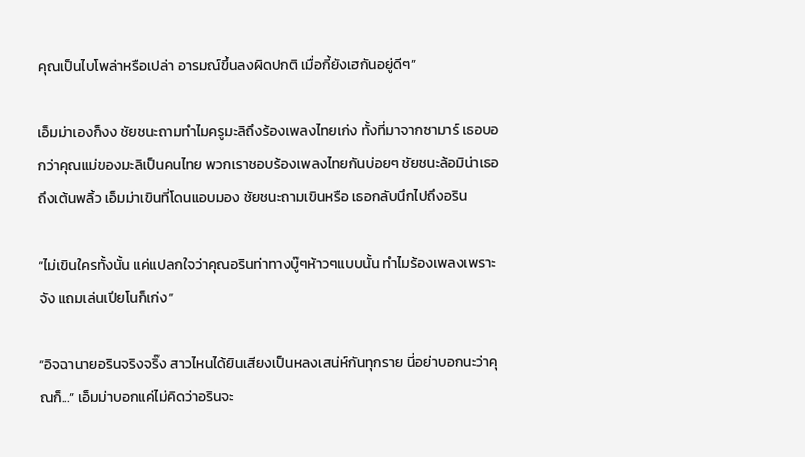คุณเป็นไบโพล่าหรือเปล่า อารมณ์ขึ้นลงผิดปกติ เมื่อกี้ยังเฮกันอยู่ดีๆ”

เอ็มม่าเองก็งง ชัยชนะถามทำไมครูมะลิถึงร้องเพลงไทยเก่ง ทั้งที่มาจากซามาร์ เธอบอกว่าคุณแม่ของมะลิเป็นคนไทย พวกเราชอบร้องเพลงไทยกันบ่อยๆ ชัยชนะล้อมิน่าเธอถึงเต้นพลิ้ว เอ็มม่าเขินที่โดนแอบมอง ชัยชนะถามเขินหรือ เธอกลับนึกไปถึงอริน

“ไม่เขินใครทั้งนั้น แค่แปลกใจว่าคุณอรินท่าทางบู๊ๆห้าวๆแบบนั้น ทำไมร้องเพลงเพราะจัง แถมเล่นเปียโนก็เก่ง”

“อิจฉานายอรินจริงจริ๊ง สาวไหนได้ยินเสียงเป็นหลงเสน่ห์กันทุกราย นี่อย่าบอกนะว่าคุณก็...” เอ็มม่าบอกแค่ไม่คิดว่าอรินจะ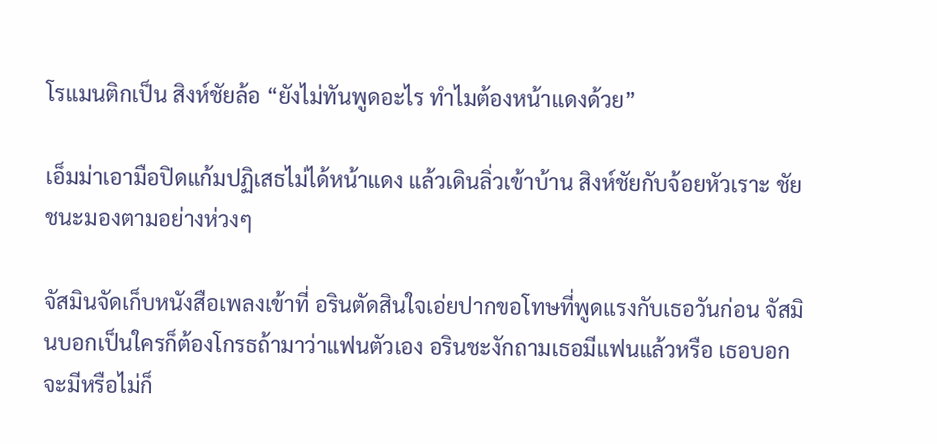โรแมนติกเป็น สิงห์ชัยล้อ “ยังไม่ทันพูดอะไร ทำไมต้องหน้าแดงด้วย”

เอ็มม่าเอามือปิดแก้มปฏิเสธไม่ได้หน้าแดง แล้วเดินลิ่วเข้าบ้าน สิงห์ชัยกับจ้อยหัวเราะ ชัยชนะมองตามอย่างห่วงๆ

จัสมินจัดเก็บหนังสือเพลงเข้าที่ อรินตัดสินใจเอ่ยปากขอโทษที่พูดแรงกับเธอวันก่อน จัสมินบอกเป็นใครก็ต้องโกรธถ้ามาว่าแฟนตัวเอง อรินชะงักถามเธอมีแฟนแล้วหรือ เธอบอกจะมีหรือไม่ก็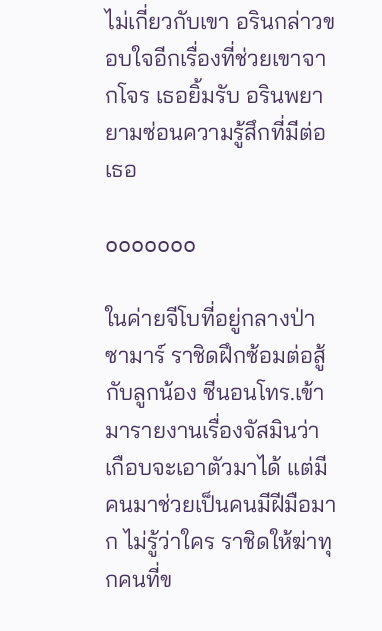ไม่เกี่ยวกับเขา อรินกล่าวขอบใจอีกเรื่องที่ช่วยเขาจากโจร เธอยิ้มรับ อรินพยายามซ่อนความรู้สึกที่มีต่อเธอ

ooooooo

ในค่ายจีโบที่อยู่กลางป่าซามาร์ ราชิดฝึกซ้อมต่อสู้กับลูกน้อง ซีนอนโทร.เข้ามารายงานเรื่องจัสมินว่าเกือบจะเอาตัวมาได้ แต่มีคนมาช่วยเป็นคนมีฝีมือมาก ไม่รู้ว่าใคร ราชิดให้ฆ่าทุกคนที่ข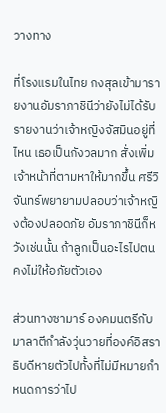วางทาง

ที่โรงแรมในไทย กงสุลเข้ามารายงานอัมราภาชินีว่ายังไม่ได้รับรายงานว่าเจ้าหญิงจัสมินอยู่ที่ไหน เธอเป็นกังวลมาก สั่งเพิ่มเจ้าหน้าที่ตามหาให้มากขึ้น ศรีวิจันทร์พยายามปลอบว่าเจ้าหญิงต้องปลอดภัย อัมราภาชินีก็หวังเช่นนั้น ถ้าลูกเป็นอะไรไปตนคงไม่ให้อภัยตัวเอง

ส่วนทางซามาร์ องคมนตรีกับมาลาตีกำลังวุ่นวายที่องค์อิสราธิบดีหายตัวไปทั้งที่ไม่มีหมายกำหนดการว่าไป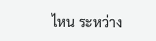ไหน ระหว่าง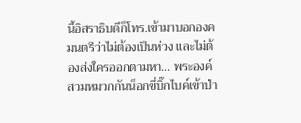นี้อิสราธิบดีก็โทร.เข้ามาบอกองคมนตรีว่าไม่ต้องเป็นห่วง และไม่ต้องส่งใครออกตามหา... พระองค์สวมหมวกกันน็อกขี่บิ๊กไบค์เข้าป่า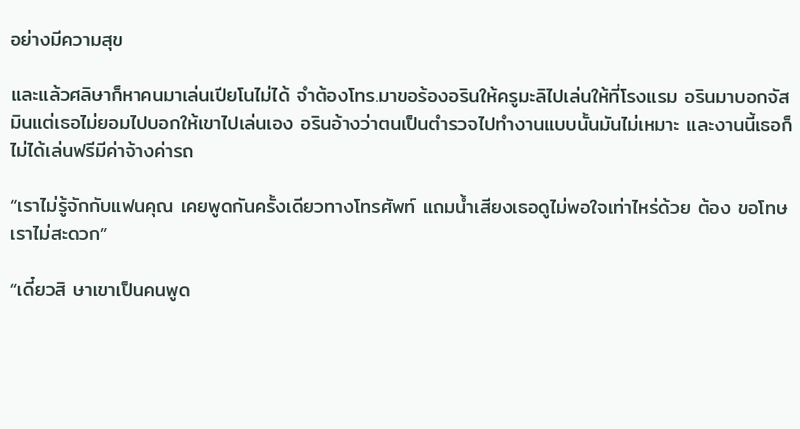อย่างมีความสุข

และแล้วศลิษาก็หาคนมาเล่นเปียโนไม่ได้ จำต้องโทร.มาขอร้องอรินให้ครูมะลิไปเล่นให้ที่โรงแรม อรินมาบอกจัสมินแต่เธอไม่ยอมไปบอกให้เขาไปเล่นเอง อรินอ้างว่าตนเป็นตำรวจไปทำงานแบบนั้นมันไม่เหมาะ และงานนี้เธอก็ไม่ได้เล่นฟรีมีค่าจ้างค่ารถ

“เราไม่รู้จักกับแฟนคุณ เคยพูดกันครั้งเดียวทางโทรศัพท์ แถมน้ำเสียงเธอดูไม่พอใจเท่าไหร่ด้วย ต้อง ขอโทษเราไม่สะดวก”

“เดี๋ยวสิ ษาเขาเป็นคนพูด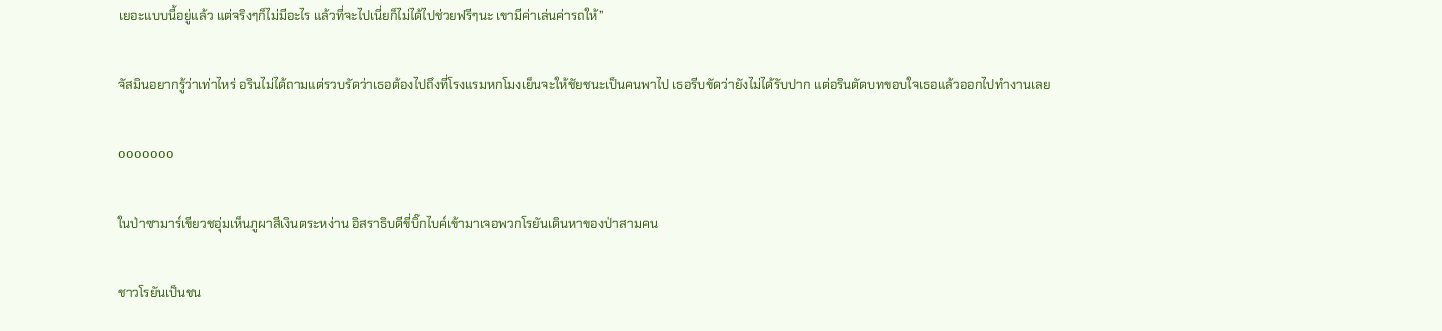เยอะแบบนี้อยู่แล้ว แต่จริงๆก็ไม่มีอะไร แล้วที่จะไปเนี่ยก็ไม่ได้ไปช่วยฟรีๆนะ เขามีค่าเล่นค่ารถให้”

จัสมินอยากรู้ว่าเท่าไหร่ อรินไม่ได้ถามแต่รวบรัดว่าเธอต้องไปถึงที่โรงแรมหกโมงเย็นจะให้ชัยชนะเป็นคนพาไป เธอรีบขัดว่ายังไม่ได้รับปาก แต่อรินตัดบทขอบใจเธอแล้วออกไปทำงานเลย

ooooooo

ในป่าซามาร์เขียวชอุ่มเห็นภูผาสีเงินตระหง่าน อิสราธิบดีขี่บิ๊กไบค์เข้ามาเจอพวกโรยันเดินหาของป่าสามคน

ชาวโรยันเป็นชน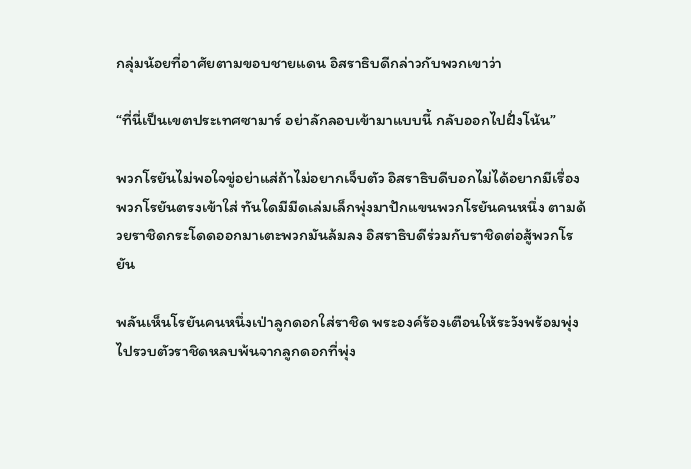กลุ่มน้อยที่อาศัยตามขอบชายแดน อิสราธิบดีกล่าวกับพวกเขาว่า

“ที่นี่เป็นเขตประเทศซามาร์ อย่าลักลอบเข้ามาแบบนี้ กลับออกไปฝั่งโน้น”

พวกโรยันไม่พอใจขู่อย่าแส่ถ้าไม่อยากเจ็บตัว อิสราธิบดีบอกไม่ได้อยากมีเรื่อง พวกโรยันตรงเข้าใส่ ทันใดมีมีดเล่มเล็กพุ่งมาปักแขนพวกโรยันคนหนึ่ง ตามด้วยราชิดกระโดดออกมาเตะพวกมันล้มลง อิสราธิบดีร่วมกับราชิดต่อสู้พวกโรยัน

พลันเห็นโรยันคนหนึ่งเป่าลูกดอกใส่ราชิด พระองค์ร้องเตือนให้ระวังพร้อมพุ่งไปรวบตัวราชิดหลบพ้นจากลูกดอกที่พุ่ง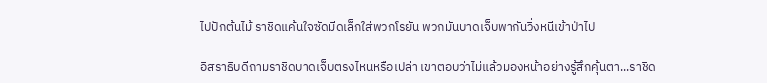ไปปักต้นไม้ ราชิดแค้นใจซัดมีดเล็กใส่พวกโรยัน พวกมันบาดเจ็บพากันวิ่งหนีเข้าป่าไป

อิสราธิบดีถามราชิดบาดเจ็บตรงไหนหรือเปล่า เขาตอบว่าไม่แล้วมองหน้าอย่างรู้สึกคุ้นตา...ราชิด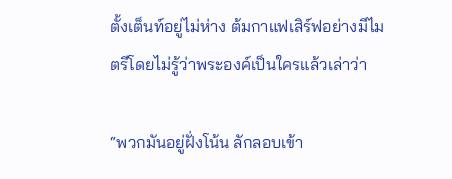ตั้งเต็นท์อยู่ไม่ห่าง ต้มกาแฟเสิร์ฟอย่างมีไมตรีโดยไม่รู้ว่าพระองค์เป็นใครแล้วเล่าว่า

“พวกมันอยู่ฝั่งโน้น ลักลอบเข้า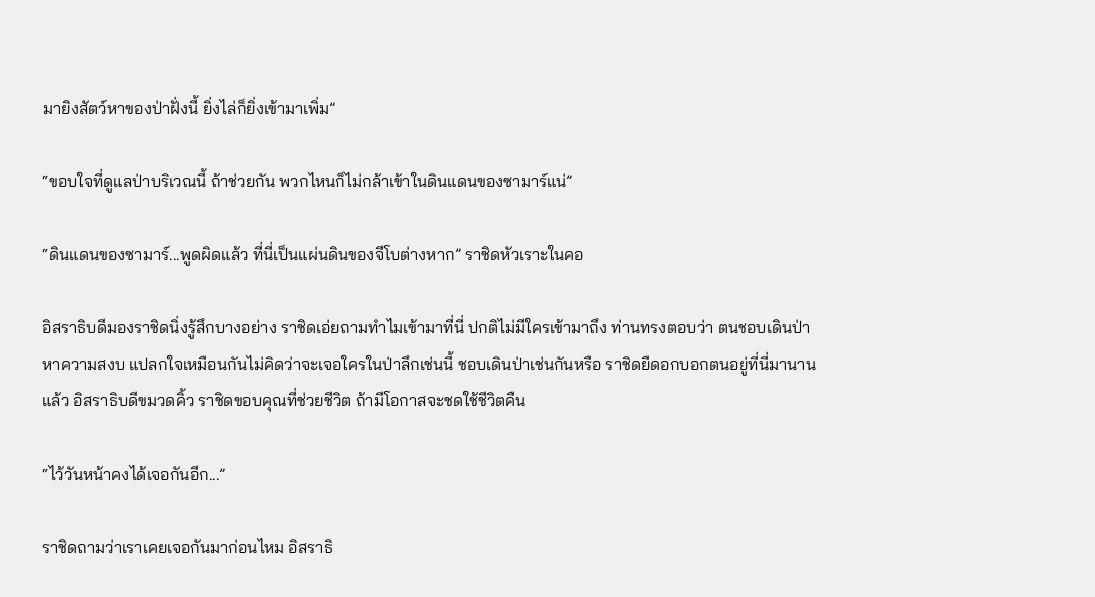มายิงสัตว์หาของป่าฝั่งนี้ ยิ่งไล่ก็ยิ่งเข้ามาเพิ่ม”

“ขอบใจที่ดูแลป่าบริเวณนี้ ถ้าช่วยกัน พวกไหนก็ไม่กล้าเข้าในดินแดนของซามาร์แน่”

“ดินแดนของซามาร์...พูดผิดแล้ว ที่นี่เป็นแผ่นดินของจีโบต่างหาก” ราชิดหัวเราะในคอ

อิสราธิบดีมองราชิดนิ่งรู้สึกบางอย่าง ราชิดเอ่ยถามทำไมเข้ามาที่นี่ ปกติไม่มีใครเข้ามาถึง ท่านทรงตอบว่า ตนชอบเดินป่าหาความสงบ แปลกใจเหมือนกันไม่คิดว่าจะเจอใครในป่าลึกเช่นนี้ ชอบเดินป่าเช่นกันหรือ ราชิดยืดอกบอกตนอยู่ที่นี่มานานแล้ว อิสราธิบดีขมวดคิ้ว ราชิดขอบคุณที่ช่วยชีวิต ถ้ามีโอกาสจะชดใช้ชีวิตคืน

“ไว้วันหน้าคงได้เจอกันอีก...”

ราชิดถามว่าเราเคยเจอกันมาก่อนไหม อิสราธิ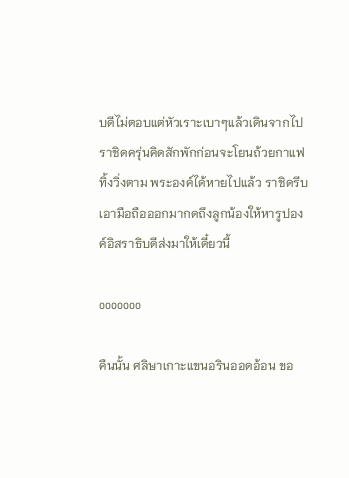บดีไม่ตอบแต่หัวเราะเบาๆแล้วเดินจากไป ราชิดครุ่นคิดสักพักก่อนจะโยนถ้วยกาแฟทิ้งวิ่งตาม พระองค์ได้หายไปแล้ว ราชิดรีบเอามือถือออกมากดถึงลูกน้องให้หารูปองค์อิสราธิบดีส่งมาให้เดี๋ยวนี้

ooooooo

คืนนั้น ศลิษาเกาะแขนอรินออดอ้อน ขอ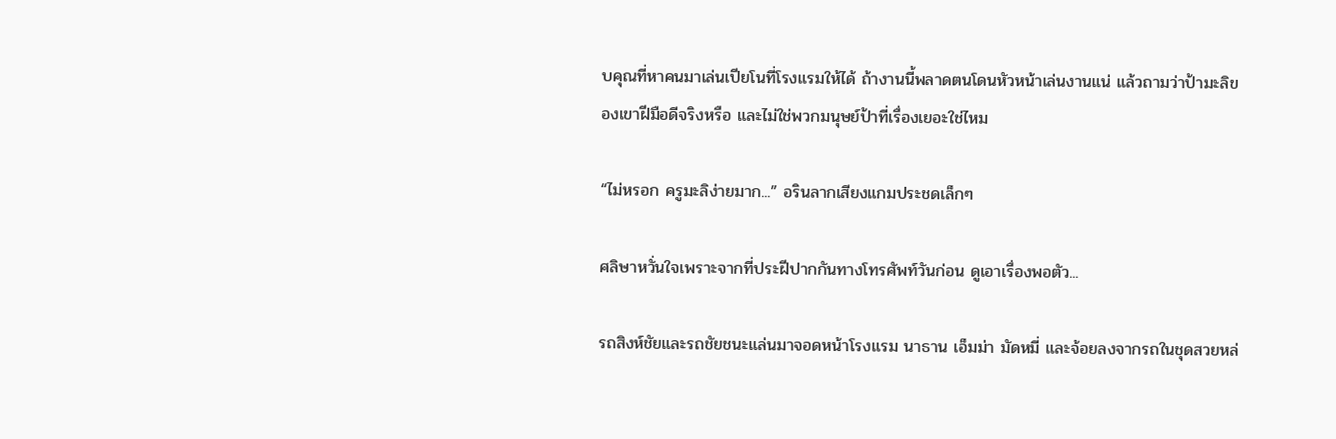บคุณที่หาคนมาเล่นเปียโนที่โรงแรมให้ได้ ถ้างานนี้พลาดตนโดนหัวหน้าเล่นงานแน่ แล้วถามว่าป้ามะลิของเขาฝีมือดีจริงหรือ และไม่ใช่พวกมนุษย์ป้าที่เรื่องเยอะใช่ไหม

“ไม่หรอก ครูมะลิง่ายมาก...” อรินลากเสียงแกมประชดเล็กๆ

ศลิษาหวั่นใจเพราะจากที่ประฝีปากกันทางโทรศัพท์วันก่อน ดูเอาเรื่องพอตัว...

รถสิงห์ชัยและรถชัยชนะแล่นมาจอดหน้าโรงแรม นาธาน เอ็มม่า มัดหมี่ และจ้อยลงจากรถในชุดสวยหล่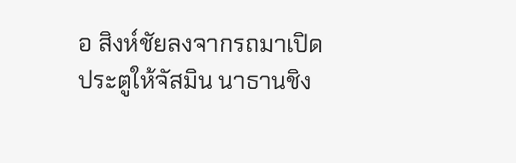อ สิงห์ชัยลงจากรถมาเปิดประตูให้จัสมิน นาธานชิง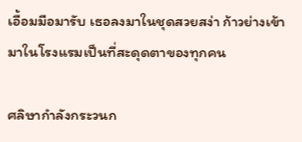เอื้อมมือมารับ เธอลงมาในชุดสวยสง่า ก้าวย่างเข้ามาในโรงแรมเป็นที่สะดุดตาของทุกคน

ศลิษากำลังกระวนก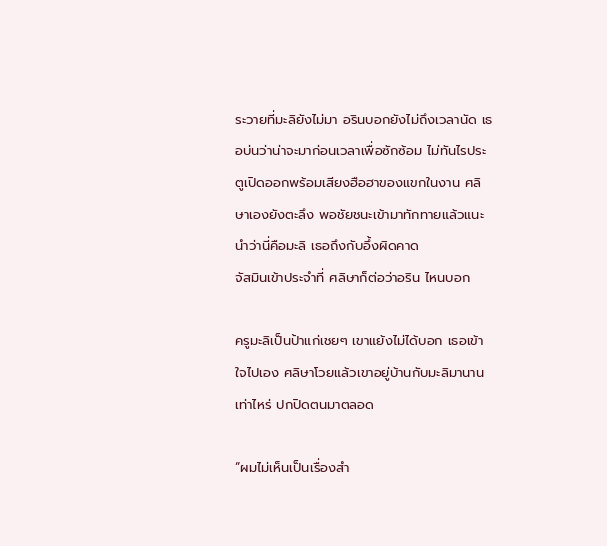ระวายที่มะลิยังไม่มา อรินบอกยังไม่ถึงเวลานัด เธอบ่นว่าน่าจะมาก่อนเวลาเพื่อซักซ้อม ไม่ทันไรประตูเปิดออกพร้อมเสียงฮือฮาของแขกในงาน ศลิษาเองยังตะลึง พอชัยชนะเข้ามาทักทายแล้วแนะนำว่านี่คือมะลิ เธอถึงกับอึ้งผิดคาด
จัสมินเข้าประจำที่ ศลิษาก็ต่อว่าอริน ไหนบอก

ครูมะลิเป็นป้าแก่เชยๆ เขาแย้งไม่ได้บอก เธอเข้าใจไปเอง ศลิษาโวยแล้วเขาอยู่บ้านกับมะลิมานานเท่าไหร่ ปกปิดตนมาตลอด

“ผมไม่เห็นเป็นเรื่องสำ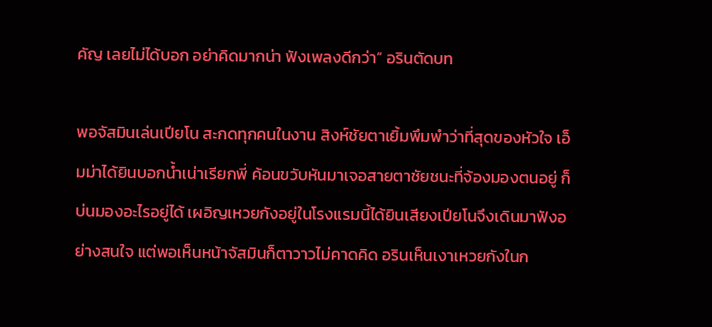คัญ เลยไม่ได้บอก อย่าคิดมากน่า ฟังเพลงดีกว่า” อรินตัดบท

พอจัสมินเล่นเปียโน สะกดทุกคนในงาน สิงห์ชัยตาเยิ้มพึมพำว่าที่สุดของหัวใจ เอ็มม่าได้ยินบอกน้ำเน่าเรียกพี่ ค้อนขวับหันมาเจอสายตาชัยชนะที่จ้องมองตนอยู่ ก็บ่นมองอะไรอยู่ได้ เผอิญเหวยกังอยู่ในโรงแรมนี้ได้ยินเสียงเปียโนจึงเดินมาฟังอย่างสนใจ แต่พอเห็นหน้าจัสมินก็ตาวาวไม่คาดคิด อรินเห็นเงาเหวยกังในก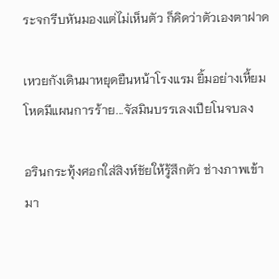ระจกรีบหันมองแต่ไม่เห็นตัว ก็คิดว่าตัวเองตาฝาด

เหวยกังเดินมาหยุดยืนหน้าโรงแรม ยิ้มอย่างเหี้ยมโหดมีแผนการร้าย...จัสมินบรรเลงเปียโนจบลง

อรินกระทุ้งศอกใส่สิงห์ชัยให้รู้สึกตัว ช่างภาพเข้ามา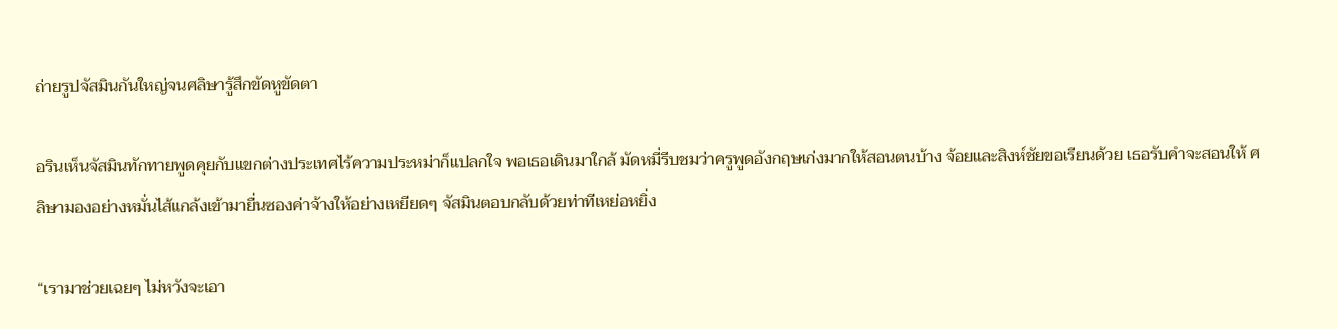ถ่ายรูปจัสมินกันใหญ่จนศลิษารู้สึกขัดหูขัดตา

อรินเห็นจัสมินทักทายพูดคุยกับแขกต่างประเทศไร้ความประหม่าก็แปลกใจ พอเธอเดินมาใกล้ มัดหมี่รีบชมว่าครูพูดอังกฤษเก่งมากให้สอนตนบ้าง จ้อยและสิงห์ชัยขอเรียนด้วย เธอรับคำจะสอนให้ ศลิษามองอย่างหมั่นไส้แกล้งเข้ามายื่นซองค่าจ้างให้อย่างเหยียดๆ จัสมินตอบกลับด้วยท่าทีเหย่อหยิ่ง

“เรามาช่วยเฉยๆ ไม่หวังจะเอา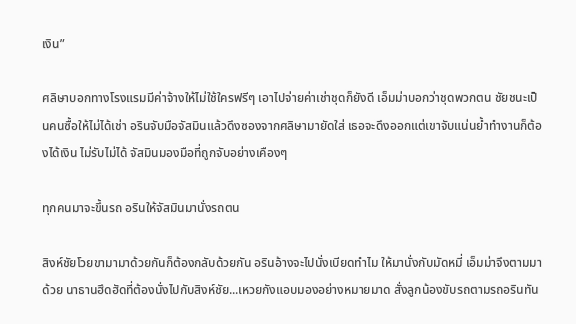เงิน”

ศลิษาบอกทางโรงแรมมีค่าจ้างให้ไม่ใช้ใครฟรีๆ เอาไปจ่ายค่าเช่าชุดก็ยังดี เอ็มม่าบอกว่าชุดพวกตน ชัยชนะเป็นคนซื้อให้ไม่ได้เช่า อรินจับมือจัสมินแล้วดึงซองจากศลิษามายัดใส่ เธอจะดึงออกแต่เขาจับแน่นย้ำทำงานก็ต้องได้เงิน ไม่รับไม่ได้ จัสมินมองมือที่ถูกจับอย่างเคืองๆ

ทุกคนมาจะขึ้นรถ อรินให้จัสมินมานั่งรถตน

สิงห์ชัยโวยขามามาด้วยกันก็ต้องกลับด้วยกัน อรินอ้างจะไปนั่งเบียดทำไม ให้มานั่งกับมัดหมี่ เอ็มม่าจึงตามมาด้วย นาธานฮึดฮัดที่ต้องนั่งไปกับสิงห์ชัย...เหวยกังแอบมองอย่างหมายมาด สั่งลูกน้องขับรถตามรถอรินทัน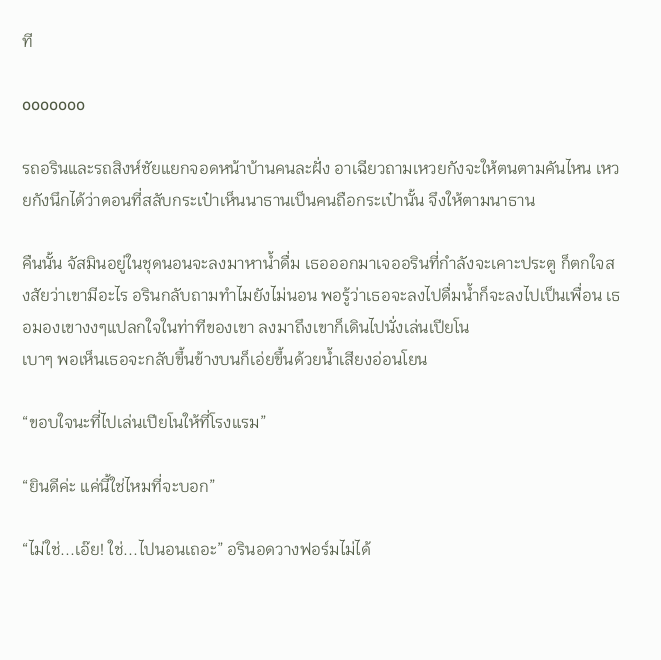ที

ooooooo

รถอรินและรถสิงห์ชัยแยกจอดหน้าบ้านคนละฝั่ง อาเฉียวถามเหวยกังจะให้ตนตามคันไหน เหวยกังนึกได้ว่าตอนที่สลับกระเป๋าเห็นนาธานเป็นคนถือกระเป๋านั้น จึงให้ตามนาธาน

คืนนั้น จัสมินอยู่ในชุดนอนจะลงมาหาน้ำดื่ม เธอออกมาเจออรินที่กำลังจะเคาะประตู ก็ตกใจสงสัยว่าเขามีอะไร อรินกลับถามทำไมยังไม่นอน พอรู้ว่าเธอจะลงไปดื่มน้ำก็จะลงไปเป็นเพื่อน เธอมองเขางงๆแปลกใจในท่าทีของเขา ลงมาถึงเขาก็เดินไปนั่งเล่นเปียโน
เบาๆ พอเห็นเธอจะกลับขึ้นข้างบนก็เอ่ยขึ้นด้วยน้ำเสียงอ่อนโยน

“ขอบใจนะที่ไปเล่นเปียโนให้ที่โรงแรม”

“ยินดีค่ะ แค่นี้ใช่ไหมที่จะบอก”

“ไม่ใช่...เอ๊ย! ใช่...ไปนอนเถอะ” อรินอดวางฟอร์มไม่ได้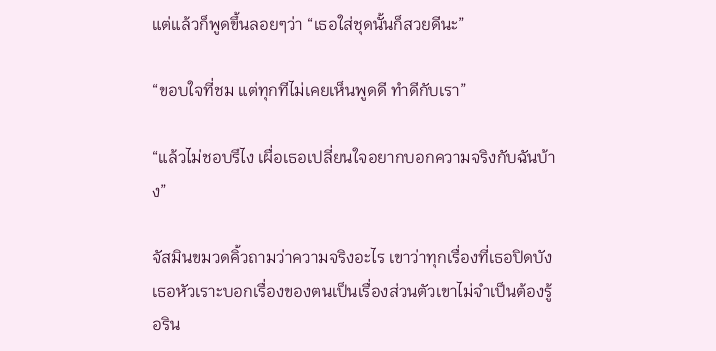แต่แล้วก็พูดขึ้นลอยๆว่า “เธอใส่ชุดนั้นก็สวยดีนะ”

“ขอบใจที่ชม แต่ทุกทีไม่เคยเห็นพูดดี ทำดีกับเรา”

“แล้วไม่ชอบรึไง เผื่อเธอเปลี่ยนใจอยากบอกความจริงกับฉันบ้าง”

จัสมินขมวดคิ้วถามว่าความจริงอะไร เขาว่าทุกเรื่องที่เธอปิดบัง เธอหัวเราะบอกเรื่องของตนเป็นเรื่องส่วนตัวเขาไม่จำเป็นต้องรู้ อริน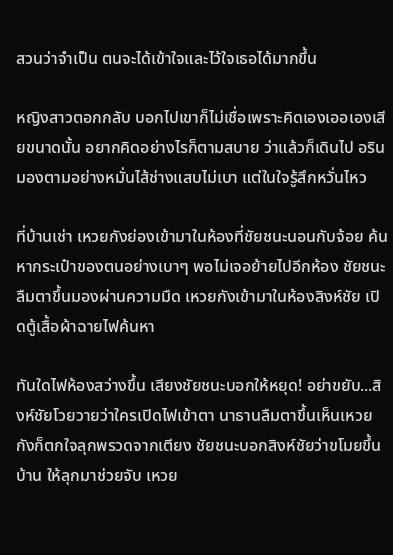สวนว่าจำเป็น ตนจะได้เข้าใจและไว้ใจเธอได้มากขึ้น

หญิงสาวตอกกลับ บอกไปเขาก็ไม่เชื่อเพราะคิดเองเออเองเสียขนาดนั้น อยากคิดอย่างไรก็ตามสบาย ว่าแล้วก็เดินไป อรินมองตามอย่างหมั่นไส้ช่างแสบไม่เบา แต่ในใจรู้สึกหวั่นไหว

ที่บ้านเช่า เหวยกังย่องเข้ามาในห้องที่ชัยชนะนอนกับจ้อย ค้นหากระเป๋าของตนอย่างเบาๆ พอไม่เจอย้ายไปอีกห้อง ชัยชนะลืมตาขึ้นมองผ่านความมืด เหวยกังเข้ามาในห้องสิงห์ชัย เปิดตู้เสื้อผ้าฉายไฟค้นหา

ทันใดไฟห้องสว่างขึ้น เสียงชัยชนะบอกให้หยุด! อย่าขยับ...สิงห์ชัยโวยวายว่าใครเปิดไฟเข้าตา นาธานลืมตาขึ้นเห็นเหวยกังก็ตกใจลุกพรวดจากเตียง ชัยชนะบอกสิงห์ชัยว่าขโมยขึ้นบ้าน ให้ลุกมาช่วยจับ เหวย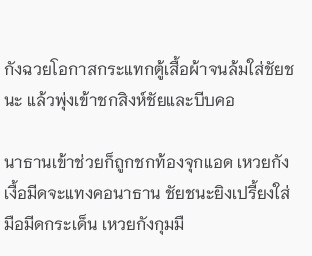กังฉวยโอกาสกระแทกตู้เสื้อผ้าจนล้มใส่ชัยชนะ แล้วพุ่งเข้าชกสิงห์ชัยและบีบคอ

นาธานเข้าช่วยก็ถูกชกท้องจุกแอด เหวยกังเงื้อมีดจะแทงคอนาธาน ชัยชนะยิงเปรี้ยงใส่มือมีดกระเด็น เหวยกังกุมมื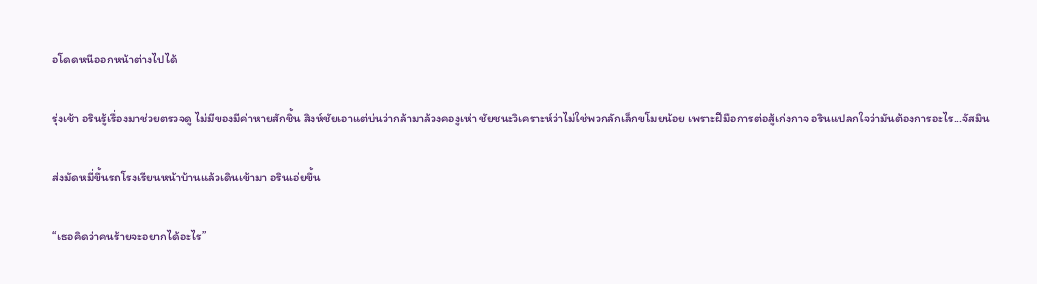อโดดหนีออกหน้าต่างไปได้

รุ่งเช้า อรินรู้เรื่องมาช่วยตรวจดู ไม่มีของมีค่าหายสักชิ้น สิงห์ชัยเอาแต่บ่นว่ากล้ามาล้วงคองูเห่า ชัยชนะวิเคราะห์ว่าไม่ใช่พวกลักเล็กขโมยน้อย เพราะฝีมือการต่อสู้เก่งกาจ อรินแปลกใจว่ามันต้องการอะไร...จัสมิน

ส่งมัดหมี่ขึ้นรถโรงเรียนหน้าบ้านแล้วเดินเข้ามา อรินเอ่ยขึ้น

“เธอคิดว่าคนร้ายจะอยากได้อะไร”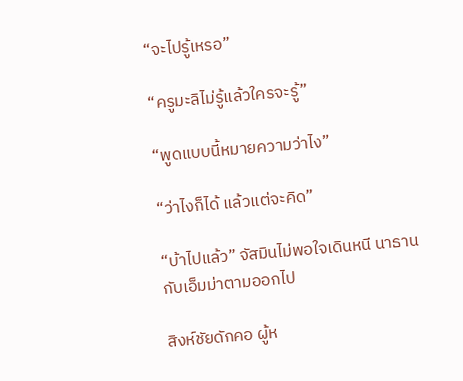“จะไปรู้เหรอ”

“ครูมะลิไม่รู้แล้วใครจะรู้”

“พูดแบบนี้หมายความว่าไง”

“ว่าไงก็ได้ แล้วแต่จะคิด”

“บ้าไปแล้ว” จัสมินไม่พอใจเดินหนี นาธานกับเอ็มม่าตามออกไป

สิงห์ชัยดักคอ ผู้ห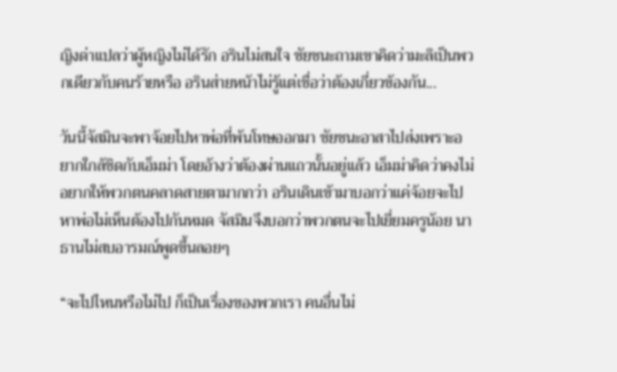ญิงด่าแปลว่าผู้หญิงไม่ได้รัก อรินไม่สนใจ ชัยชนะถามเขาคิดว่ามะลิเป็นพวกเดียวกับคนร้ายหรือ อรินส่ายหน้าไม่รู้แต่เชื่อว่าต้องเกี่ยวข้องกัน...

วันนี้จัสมินจะพาจ้อยไปหาพ่อที่พ้นโทษออกมา ชัยชนะอาสาไปส่งเพราะอยากใกล้ชิดกับเอ็มม่า โดยอ้างว่าต้องผ่านแถวนั้นอยู่แล้ว เอ็มม่าคิดว่าคงไม่อยากให้พวกตนคลาดสายตามากกว่า อรินเดินเข้ามาบอกว่าแค่จ้อยจะไปหาพ่อไม่เห็นต้องไปกันหมด จัสมินจึงบอกว่าพวกตนจะไปเยี่ยมครูน้อย นาธานไม่สบอารมณ์พูดขึ้นลอยๆ

“จะไปไหนหรือไม่ไป ก็เป็นเรื่องของพวกเรา คนอื่นไม่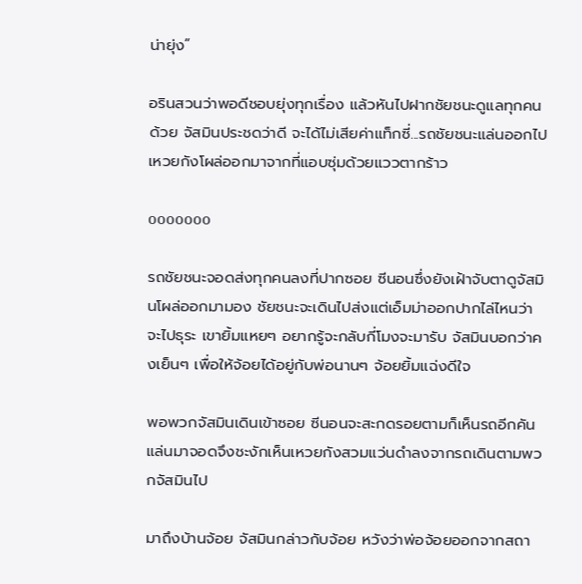น่ายุ่ง”

อรินสวนว่าพอดีชอบยุ่งทุกเรื่อง แล้วหันไปฝากชัยชนะดูแลทุกคนด้วย จัสมินประชดว่าดี จะได้ไม่เสียค่าแท็กซี่...รถชัยชนะแล่นออกไป เหวยกังโผล่ออกมาจากที่แอบซุ่มด้วยแววตากร้าว

ooooooo

รถชัยชนะจอดส่งทุกคนลงที่ปากซอย ซีนอนซึ่งยังเฝ้าจับตาดูจัสมินโผล่ออกมามอง ชัยชนะจะเดินไปส่งแต่เอ็มม่าออกปากไล่ไหนว่าจะไปธุระ เขายิ้มแหยๆ อยากรู้จะกลับกี่โมงจะมารับ จัสมินบอกว่าคงเย็นๆ เพื่อให้จ้อยได้อยู่กับพ่อนานๆ จ้อยยิ้มแฉ่งดีใจ

พอพวกจัสมินเดินเข้าซอย ซีนอนจะสะกดรอยตามก็เห็นรถอีกคันแล่นมาจอดจึงชะงักเห็นเหวยกังสวมแว่นดำลงจากรถเดินตามพวกจัสมินไป

มาถึงบ้านจ้อย จัสมินกล่าวกับจ้อย หวังว่าพ่อจ้อยออกจากสถา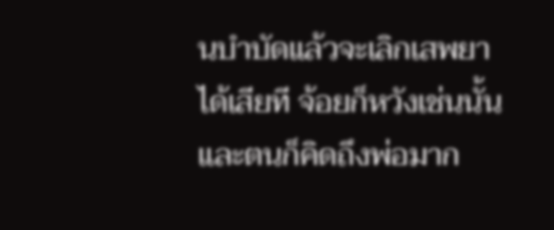นบำบัดแล้วจะเลิกเสพยาได้เสียที จ้อยก็หวังเช่นนั้น และตนก็คิดถึงพ่อมาก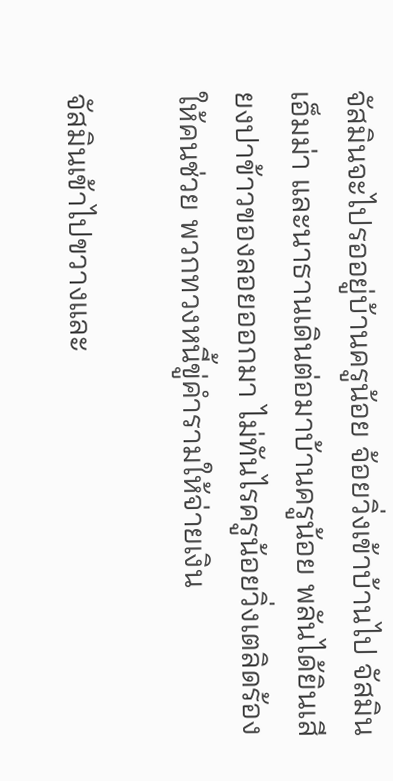จัสมินจะไปรออยู่บ้านครูน้อย จ้อยวิ่งเข้าบ้านไป จัสมิน เอ็มม่า และนาธานเดินต่อมาบ้านครูน้อย พลันได้ยินเสียงปาข้าวของลอยออกมา ไม่ทันไรครูน้อยวิ่งเตลิดร้องให้คนช่วย พวกทวงหนี้ขู่คำรามให้จ่ายเงิน

จัสมินเข้าไปขวางและ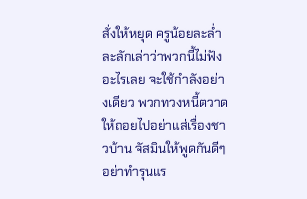สั่งให้หยุด ครูน้อยละล่ำละลักเล่าว่าพวกนี้ไม่ฟังอะไรเลย จะใช้กำลังอย่างเดียว พวกทวงหนี้ตวาดให้ถอยไปอย่าแส่เรื่องชาวบ้าน จัสมินให้พูดกันดีๆ อย่าทำรุนแร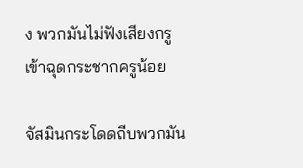ง พวกมันไม่ฟังเสียงกรูเข้าฉุดกระชากครูน้อย

จัสมินกระโดดถีบพวกมัน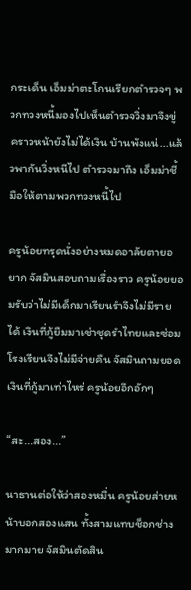กระเด็น เอ็มม่าตะโกนเรียกตำรวจๆ พวกทวงหนี้มองไปเห็นตำรวจวิ่งมาจึงขู่ คราวหน้ายังไม่ได้เงิน บ้านพังแน่...แล้วพากันวิ่งหนีไป ตำรวจมาถึง เอ็มม่าชี้มือให้ตามพวกทวงหนี้ไป

ครูน้อยทรุดนั่งอย่างหมดอาลัยตายอยาก จัสมินสอบถามเรื่องราว ครูน้อยยอมรับว่าไม่มีเด็กมาเรียนรำจึงไม่มีรายได้ เงินที่กู้ยืมมาเช่าชุดรำไทยและซ่อมโรงเรียนจึงไม่มีจ่ายคืน จัสมินถามยอดเงินที่กู้มาเท่าไหร่ ครูน้อยอึกอักๆ

“สะ...สอง...”

นาธานต่อให้ว่าสองหมื่น ครูน้อยส่ายหน้าบอกสองแสน ทั้งสามแทบช็อกช่างมากมาย จัสมินตัดสิน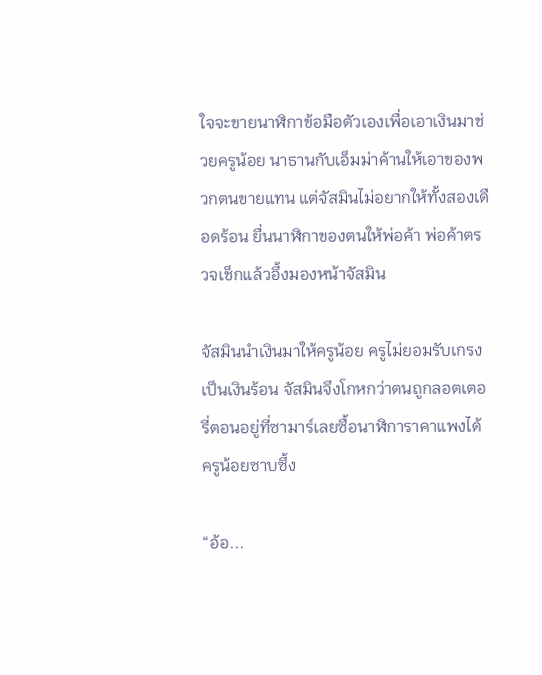ใจจะขายนาฬิกาข้อมือตัวเองเพื่อเอาเงินมาช่วยครูน้อย นาธานกับเอ็มม่าค้านให้เอาของพวกตนขายแทน แต่จัสมินไม่อยากให้ทั้งสองเดือดร้อน ยื่นนาฬิกาของตนให้พ่อค้า พ่อค้าตรวจเช็กแล้วอึ้งมองหน้าจัสมิน

จัสมินนำเงินมาให้ครูน้อย ครูไม่ยอมรับเกรงเป็นเงินร้อน จัสมินจึงโกหกว่าตนถูกลอตเตอรี่ตอนอยู่ที่ซามาร์เลยซื้อนาฬิการาคาแพงได้ ครูน้อยซาบซึ้ง

“อ้อ...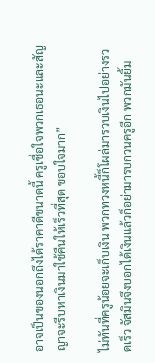อาจเป็นของนอกถึงได้ราคาดีขนาดนี้ ครูเชื่อใจพวกเธอนะและสัญญาจะรีบหาเงินมาใช้คืนให้เร็วที่สุด ขอบใจมาก”

ไม่ทันที่ครูน้อยจะเก็บเงิน พวกทวงหนี้ก็โผล่มารวบเงินไปอย่างรวดเร็ว จัสมินจึงบอกได้เงินแล้วก็อย่ามารบกวนครูอีก พวกมันยิ้ม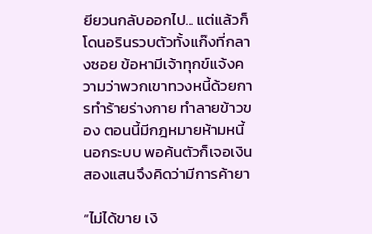ยียวนกลับออกไป... แต่แล้วก็โดนอรินรวบตัวทั้งแก๊งที่กลางซอย ข้อหามีเจ้าทุกข์แจ้งความว่าพวกเขาทวงหนี้ด้วยการทำร้ายร่างกาย ทำลายข้าวของ ตอนนี้มีกฎหมายห้ามหนี้นอกระบบ พอค้นตัวก็เจอเงินสองแสนจึงคิดว่ามีการค้ายา

“ไม่ได้ขาย เงิ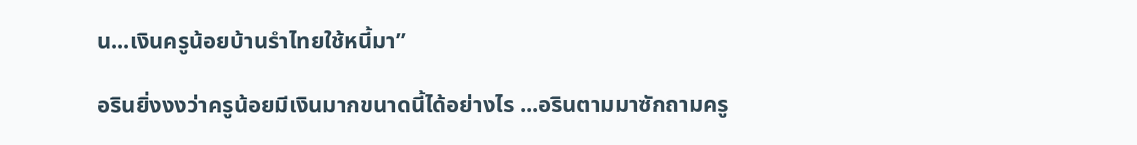น...เงินครูน้อยบ้านรำไทยใช้หนี้มา”

อรินยิ่งงงว่าครูน้อยมีเงินมากขนาดนี้ได้อย่างไร ...อรินตามมาซักถามครู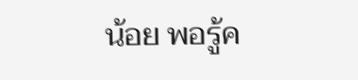น้อย พอรู้ค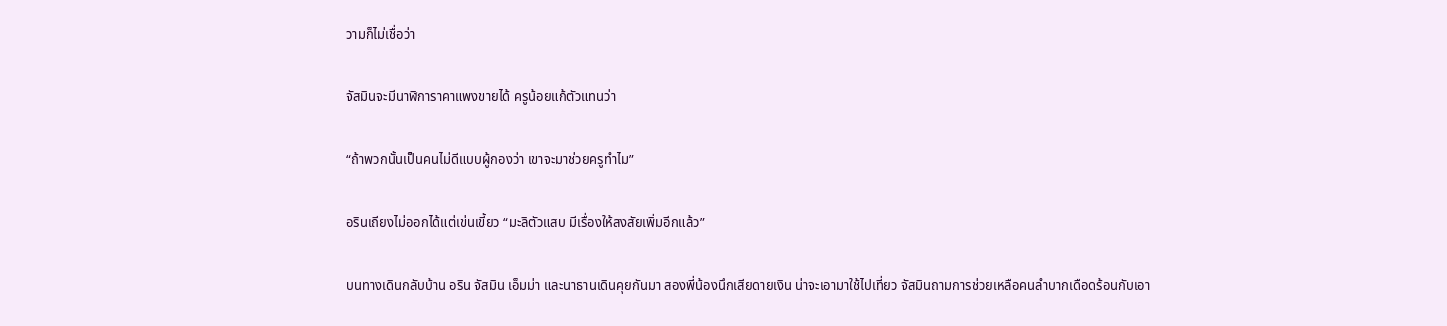วามก็ไม่เชื่อว่า

จัสมินจะมีนาฬิการาคาแพงขายได้ ครูน้อยแก้ตัวแทนว่า

“ถ้าพวกนั้นเป็นคนไม่ดีแบบผู้กองว่า เขาจะมาช่วยครูทำไม”

อรินเถียงไม่ออกได้แต่เข่นเขี้ยว “มะลิตัวแสบ มีเรื่องให้สงสัยเพิ่มอีกแล้ว”

บนทางเดินกลับบ้าน อริน จัสมิน เอ็มม่า และนาธานเดินคุยกันมา สองพี่น้องนึกเสียดายเงิน น่าจะเอามาใช้ไปเที่ยว จัสมินถามการช่วยเหลือคนลำบากเดือดร้อนกับเอา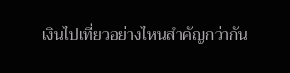เงินไปเที่ยวอย่างไหนสำคัญกว่ากัน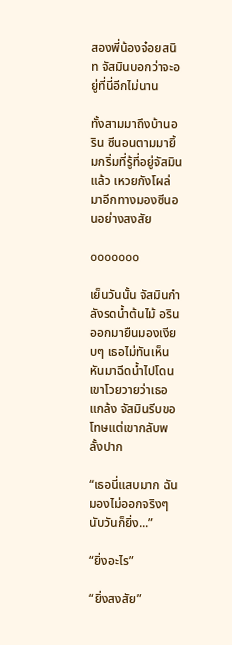สองพี่น้องจ๋อยสนิท จัสมินบอกว่าจะอยู่ที่นี่อีกไม่นาน

ทั้งสามมาถึงบ้านอริน ซีนอนตามมายิ้มกริ่มที่รู้ที่อยู่จัสมินแล้ว เหวยกังโผล่มาอีกทางมองซีนอนอย่างสงสัย

ooooooo

เย็นวันนั้น จัสมินกำลังรดน้ำต้นไม้ อริน ออกมายืนมองเงียบๆ เธอไม่ทันเห็นหันมาฉีดน้ำไปโดน เขาโวยวายว่าเธอแกล้ง จัสมินรีบขอโทษแต่เขากลับพลั้งปาก

“เธอนี่แสบมาก ฉันมองไม่ออกจริงๆ นับวันก็ยิ่ง...”

“ยิ่งอะไร”

“ยิ่งสงสัย”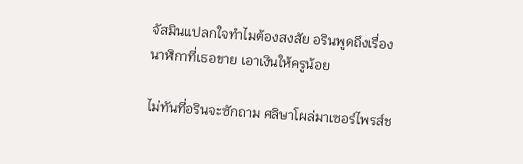จัสมินแปลกใจทำไมต้องสงสัย อรินพูดถึงเรื่องนาฬิกาที่เธอขาย เอาเงินให้ครูน้อย

ไม่ทันที่อรินจะซักถาม ศลิษาโผล่มาเซอร์ไพรส์ช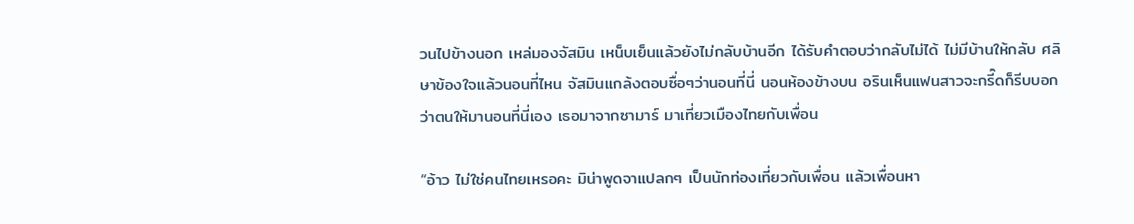วนไปข้างนอก เหล่มองจัสมิน เหน็บเย็นแล้วยังไม่กลับบ้านอีก ได้รับคำตอบว่ากลับไม่ได้ ไม่มีบ้านให้กลับ ศลิษาข้องใจแล้วนอนที่ไหน จัสมินแกล้งตอบซื่อๆว่านอนที่นี่ นอนห้องข้างบน อรินเห็นแฟนสาวจะกรี๊ดก็รีบบอกว่าตนให้มานอนที่นี่เอง เธอมาจากซามาร์ มาเที่ยวเมืองไทยกับเพื่อน

“อ้าว ไม่ใช่คนไทยเหรอคะ มิน่าพูดจาแปลกๆ เป็นนักท่องเที่ยวกับเพื่อน แล้วเพื่อนหา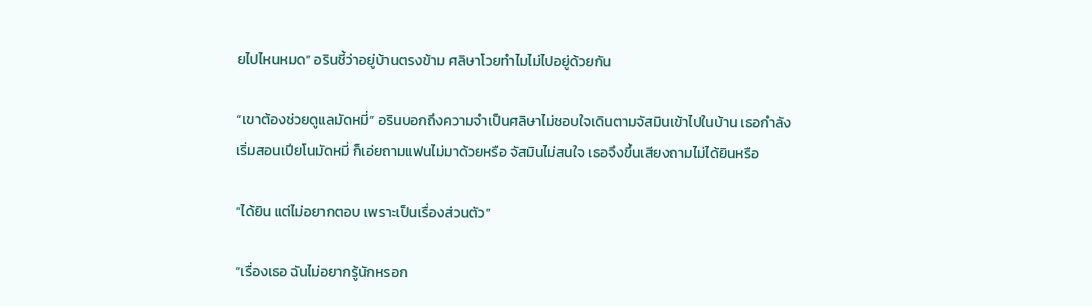ยไปไหนหมด” อรินชี้ว่าอยู่บ้านตรงข้าม ศลิษาโวยทำไมไม่ไปอยู่ด้วยกัน

“เขาต้องช่วยดูแลมัดหมี่” อรินบอกถึงความจำเป็นศลิษาไม่ชอบใจเดินตามจัสมินเข้าไปในบ้าน เธอกำลังเริ่มสอนเปียโนมัดหมี่ ก็เอ่ยถามแฟนไม่มาด้วยหรือ จัสมินไม่สนใจ เธอจึงขึ้นเสียงถามไม่ได้ยินหรือ

“ได้ยิน แต่ไม่อยากตอบ เพราะเป็นเรื่องส่วนตัว”

“เรื่องเธอ ฉันไม่อยากรู้นักหรอก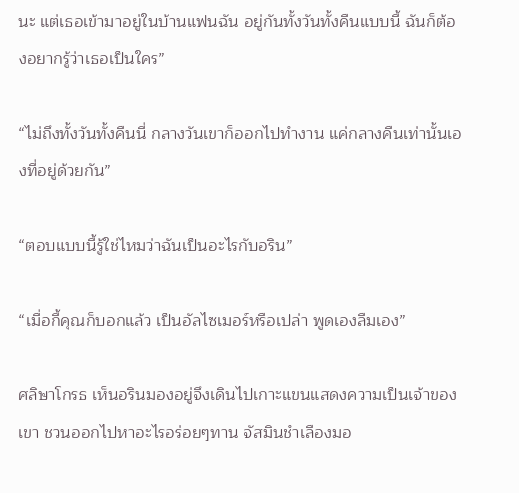นะ แต่เธอเข้ามาอยู่ในบ้านแฟนฉัน อยู่กันทั้งวันทั้งคืนแบบนี้ ฉันก็ต้องอยากรู้ว่าเธอเป็นใคร”

“ไม่ถึงทั้งวันทั้งคืนนี่ กลางวันเขาก็ออกไปทำงาน แค่กลางคืนเท่านั้นเองที่อยู่ด้วยกัน”

“ตอบแบบนี้รู้ใช่ไหมว่าฉันเป็นอะไรกับอริน”

“เมื่อกี้คุณก็บอกแล้ว เป็นอัลไซเมอร์หรือเปล่า พูดเองลืมเอง”

ศลิษาโกรธ เห็นอรินมองอยู่จึงเดินไปเกาะแขนแสดงความเป็นเจ้าของเขา ชวนออกไปหาอะไรอร่อยๆทาน จัสมินชำเลืองมอ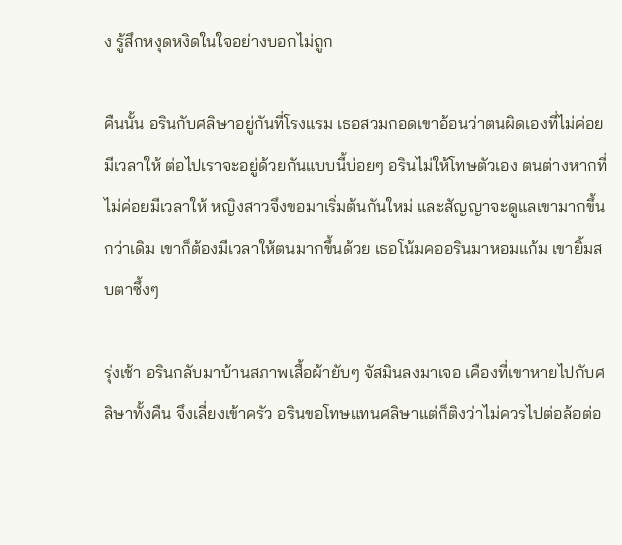ง รู้สึกหงุดหงิดในใจอย่างบอกไม่ถูก

คืนนั้น อรินกับศลิษาอยู่กันที่โรงแรม เธอสวมกอดเขาอ้อนว่าตนผิดเองที่ไม่ค่อยมีเวลาให้ ต่อไปเราจะอยู่ด้วยกันแบบนี้บ่อยๆ อรินไม่ให้โทษตัวเอง ตนต่างหากที่ไม่ค่อยมีเวลาให้ หญิงสาวจึงขอมาเริ่มต้นกันใหม่ และสัญญาจะดูแลเขามากขึ้นกว่าเดิม เขาก็ต้องมีเวลาให้ตนมากขึ้นด้วย เธอโน้มคออรินมาหอมแก้ม เขายิ้มสบตาซึ้งๆ

รุ่งเช้า อรินกลับมาบ้านสภาพเสื้อผ้ายับๆ จัสมินลงมาเจอ เคืองที่เขาหายไปกับศลิษาทั้งคืน จึงเลี่ยงเข้าครัว อรินขอโทษแทนศลิษาแต่ก็ติงว่าไม่ควรไปต่อล้อต่อ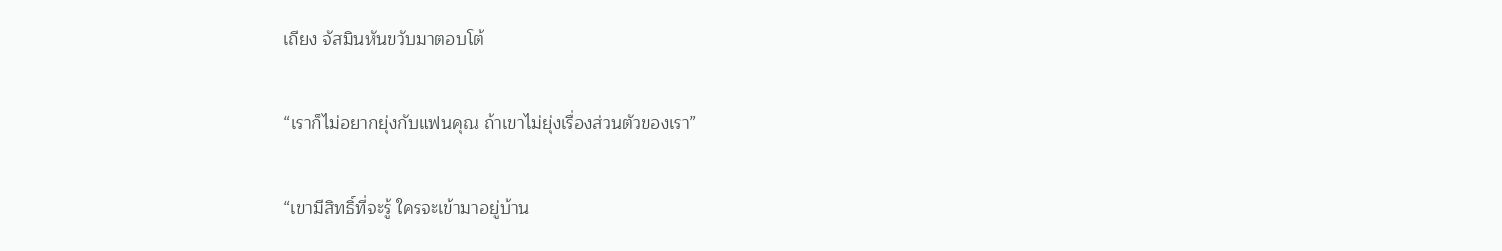เถียง จัสมินหันขวับมาตอบโต้

“เราก็ไม่อยากยุ่งกับแฟนคุณ ถ้าเขาไม่ยุ่งเรื่องส่วนตัวของเรา”

“เขามีสิทธิ์ที่จะรู้ ใครจะเข้ามาอยู่บ้าน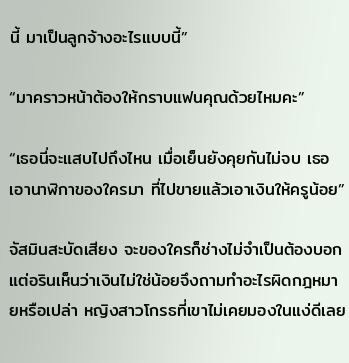นี้ มาเป็นลูกจ้างอะไรแบบนี้”

“มาคราวหน้าต้องให้กราบแฟนคุณด้วยไหมคะ”

“เธอนี่จะแสบไปถึงไหน เมื่อเย็นยังคุยกันไม่จบ เธอเอานาฬิกาของใครมา ที่ไปขายแล้วเอาเงินให้ครูน้อย”

จัสมินสะบัดเสียง จะของใครก็ช่างไม่จำเป็นต้องบอก แต่อรินเห็นว่าเงินไม่ใช่น้อยจึงถามทำอะไรผิดกฎหมายหรือเปล่า หญิงสาวโกรธที่เขาไม่เคยมองในแง่ดีเลย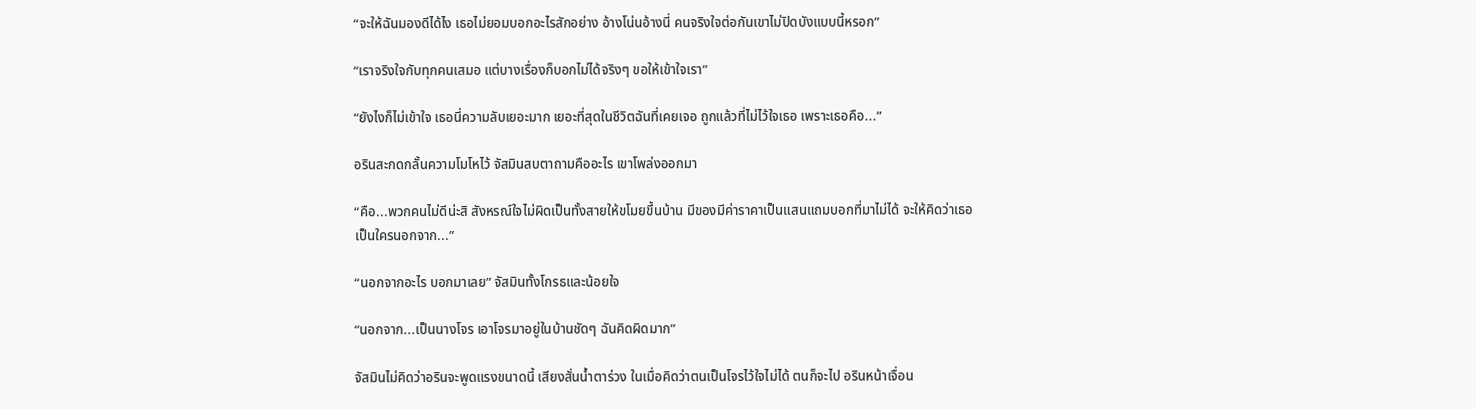“จะให้ฉันมองดีได้ไง เธอไม่ยอมบอกอะไรสักอย่าง อ้างโน่นอ้างนี่ คนจริงใจต่อกันเขาไม่ปิดบังแบบนี้หรอก”

“เราจริงใจกับทุกคนเสมอ แต่บางเรื่องก็บอกไม่ได้จริงๆ ขอให้เข้าใจเรา”

“ยังไงก็ไม่เข้าใจ เธอนี่ความลับเยอะมาก เยอะที่สุดในชีวิตฉันที่เคยเจอ ถูกแล้วที่ไม่ไว้ใจเธอ เพราะเธอคือ...”

อรินสะกดกลั้นความโมโหไว้ จัสมินสบตาถามคืออะไร เขาโพล่งออกมา

“คือ...พวกคนไม่ดีน่ะสิ สังหรณ์ใจไม่ผิดเป็นทั้งสายให้ขโมยขึ้นบ้าน มีของมีค่าราคาเป็นแสนแถมบอกที่มาไม่ได้ จะให้คิดว่าเธอเป็นใครนอกจาก...”

“นอกจากอะไร บอกมาเลย” จัสมินทั้งโกรธและน้อยใจ

“นอกจาก...เป็นนางโจร เอาโจรมาอยู่ในบ้านชัดๆ ฉันคิดผิดมาก”

จัสมินไม่คิดว่าอรินจะพูดแรงขนาดนี้ เสียงสั่นน้ำตาร่วง ในเมื่อคิดว่าตนเป็นโจรไว้ใจไม่ได้ ตนก็จะไป อรินหน้าเจื่อน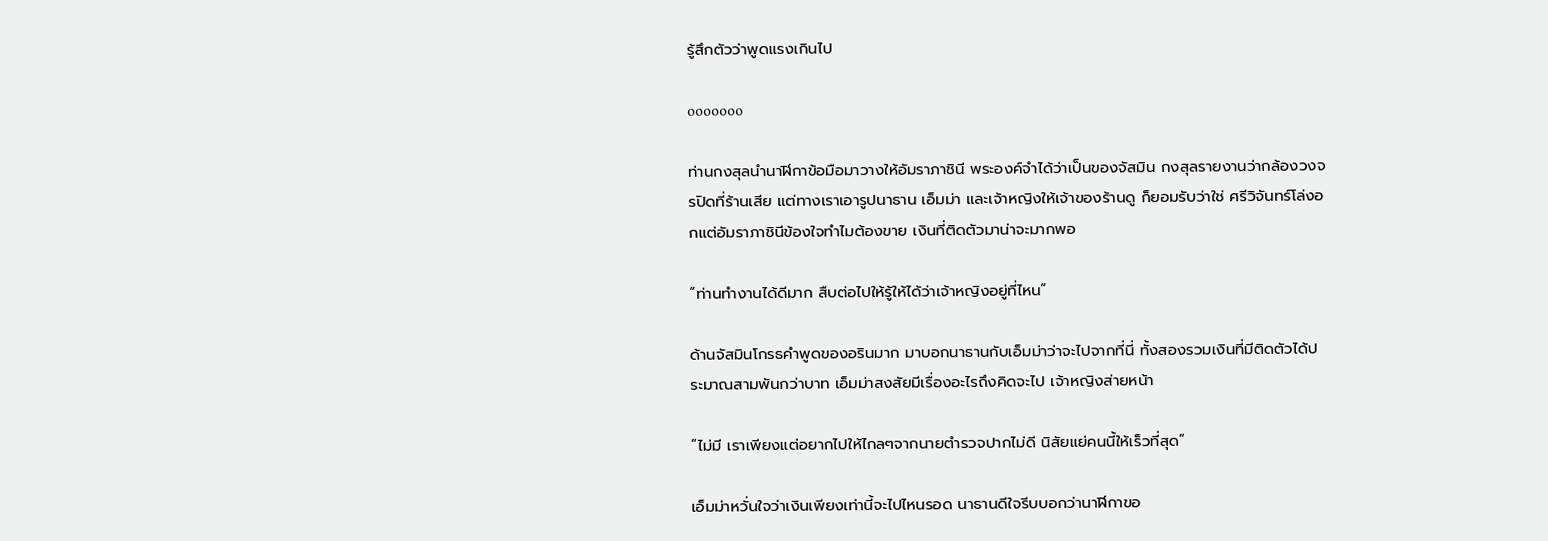รู้สึกตัวว่าพูดแรงเกินไป

ooooooo

ท่านกงสุลนำนาฬิกาข้อมือมาวางให้อัมราภาชินี พระองค์จำได้ว่าเป็นของจัสมิน กงสุลรายงานว่ากล้องวงจรปิดที่ร้านเสีย แต่ทางเราเอารูปนาธาน เอ็มม่า และเจ้าหญิงให้เจ้าของร้านดู ก็ยอมรับว่าใช่ ศรีวิจันทร์โล่งอกแต่อัมราภาชินีข้องใจทำไมต้องขาย เงินที่ติดตัวมาน่าจะมากพอ

“ท่านทำงานได้ดีมาก สืบต่อไปให้รู้ให้ได้ว่าเจ้าหญิงอยู่ที่ไหน”

ด้านจัสมินโกรธคำพูดของอรินมาก มาบอกนาธานกับเอ็มม่าว่าจะไปจากที่นี่ ทั้งสองรวมเงินที่มีติดตัวได้ประมาณสามพันกว่าบาท เอ็มม่าสงสัยมีเรื่องอะไรถึงคิดจะไป เจ้าหญิงส่ายหน้า

“ไม่มี เราเพียงแต่อยากไปให้ไกลๆจากนายตำรวจปากไม่ดี นิสัยแย่คนนี้ให้เร็วที่สุด”

เอ็มม่าหวั่นใจว่าเงินเพียงเท่านี้จะไปไหนรอด นาธานดีใจรีบบอกว่านาฬิกาขอ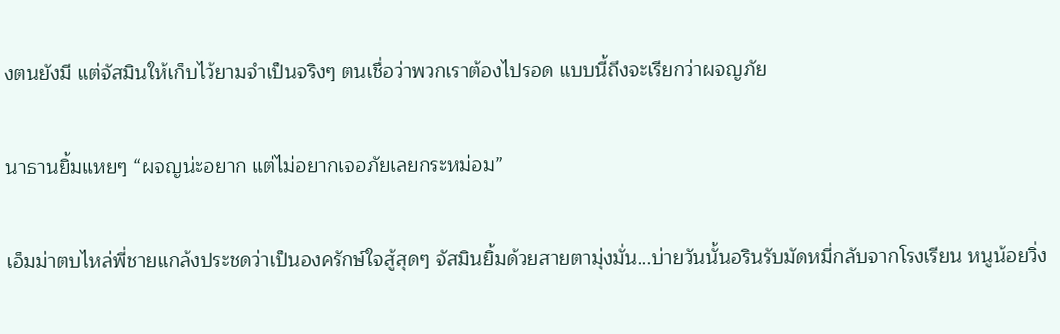งตนยังมี แต่จัสมินให้เก็บไว้ยามจำเป็นจริงๆ ตนเชื่อว่าพวกเราต้องไปรอด แบบนี้ถึงจะเรียกว่าผจญภัย

นาธานยิ้มแหยๆ “ผจญน่ะอยาก แต่ไม่อยากเจอภัยเลยกระหม่อม”

เอ็มม่าตบไหล่พี่ชายแกล้งประชดว่าเป็นองครักษ์ใจสู้สุดๆ จัสมินยิ้มด้วยสายตามุ่งมั่น...บ่ายวันนั้นอรินรับมัดหมี่กลับจากโรงเรียน หนูน้อยวิ่ง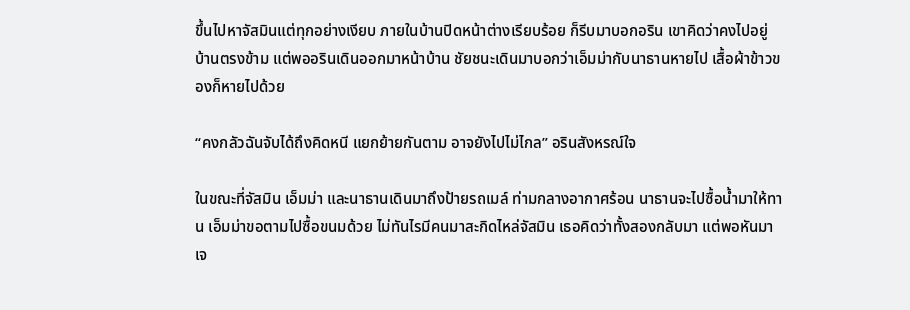ขึ้นไปหาจัสมินแต่ทุกอย่างเงียบ ภายในบ้านปิดหน้าต่างเรียบร้อย ก็รีบมาบอกอริน เขาคิดว่าคงไปอยู่บ้านตรงข้าม แต่พออรินเดินออกมาหน้าบ้าน ชัยชนะเดินมาบอกว่าเอ็มม่ากับนาธานหายไป เสื้อผ้าข้าวของก็หายไปด้วย

“คงกลัวฉันจับได้ถึงคิดหนี แยกย้ายกันตาม อาจยังไปไม่ไกล” อรินสังหรณ์ใจ

ในขณะที่จัสมิน เอ็มม่า และนาธานเดินมาถึงป้ายรถเมล์ ท่ามกลางอากาศร้อน นาธานจะไปซื้อน้ำมาให้ทาน เอ็มม่าขอตามไปซื้อขนมด้วย ไม่ทันไรมีคนมาสะกิดไหล่จัสมิน เธอคิดว่าทั้งสองกลับมา แต่พอหันมาเจ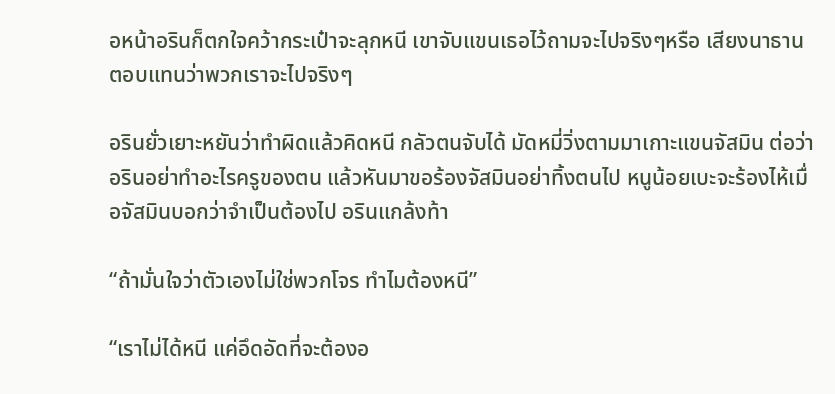อหน้าอรินก็ตกใจคว้ากระเป๋าจะลุกหนี เขาจับแขนเธอไว้ถามจะไปจริงๆหรือ เสียงนาธานตอบแทนว่าพวกเราจะไปจริงๆ

อรินยั่วเยาะหยันว่าทำผิดแล้วคิดหนี กลัวตนจับได้ มัดหมี่วิ่งตามมาเกาะแขนจัสมิน ต่อว่าอรินอย่าทำอะไรครูของตน แล้วหันมาขอร้องจัสมินอย่าทิ้งตนไป หนูน้อยเบะจะร้องไห้เมื่อจัสมินบอกว่าจำเป็นต้องไป อรินแกล้งท้า

“ถ้ามั่นใจว่าตัวเองไม่ใช่พวกโจร ทำไมต้องหนี”

“เราไม่ได้หนี แค่อึดอัดที่จะต้องอ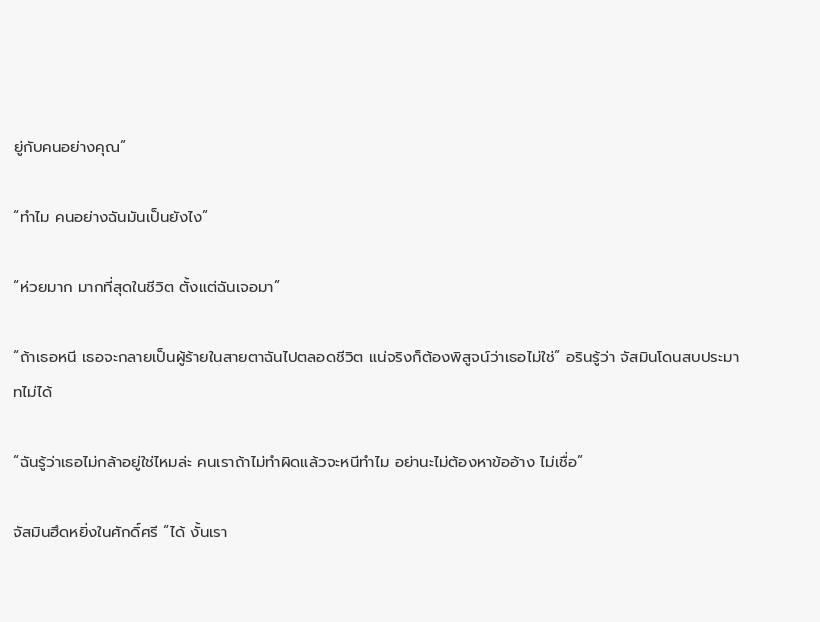ยู่กับคนอย่างคุณ”

“ทำไม คนอย่างฉันมันเป็นยังไง”

“ห่วยมาก มากที่สุดในชีวิต ตั้งแต่ฉันเจอมา”

“ถ้าเธอหนี เธอจะกลายเป็นผู้ร้ายในสายตาฉันไปตลอดชีวิต แน่จริงก็ต้องพิสูจน์ว่าเธอไม่ใช่” อรินรู้ว่า จัสมินโดนสบประมาทไม่ได้

“ฉันรู้ว่าเธอไม่กล้าอยู่ใช่ไหมล่ะ คนเราถ้าไม่ทำผิดแล้วจะหนีทำไม อย่านะไม่ต้องหาข้ออ้าง ไม่เชื่อ”

จัสมินฮึดหยิ่งในศักดิ์ศรี “ได้ งั้นเรา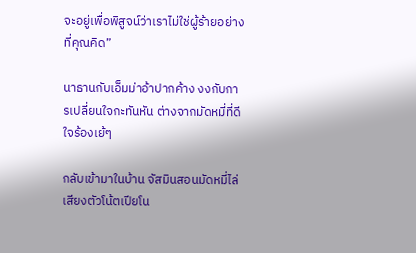จะอยู่เพื่อพิสูจน์ว่าเราไม่ใช่ผู้ร้ายอย่างที่คุณคิด”

นาธานกับเอ็มม่าอ้าปากค้าง งงกับการเปลี่ยนใจกะทันหัน ต่างจากมัดหมี่ที่ดีใจร้องเย้ๆ

กลับเข้ามาในบ้าน จัสมินสอนมัดหมี่ไล่เสียงตัวโน้ตเปียโน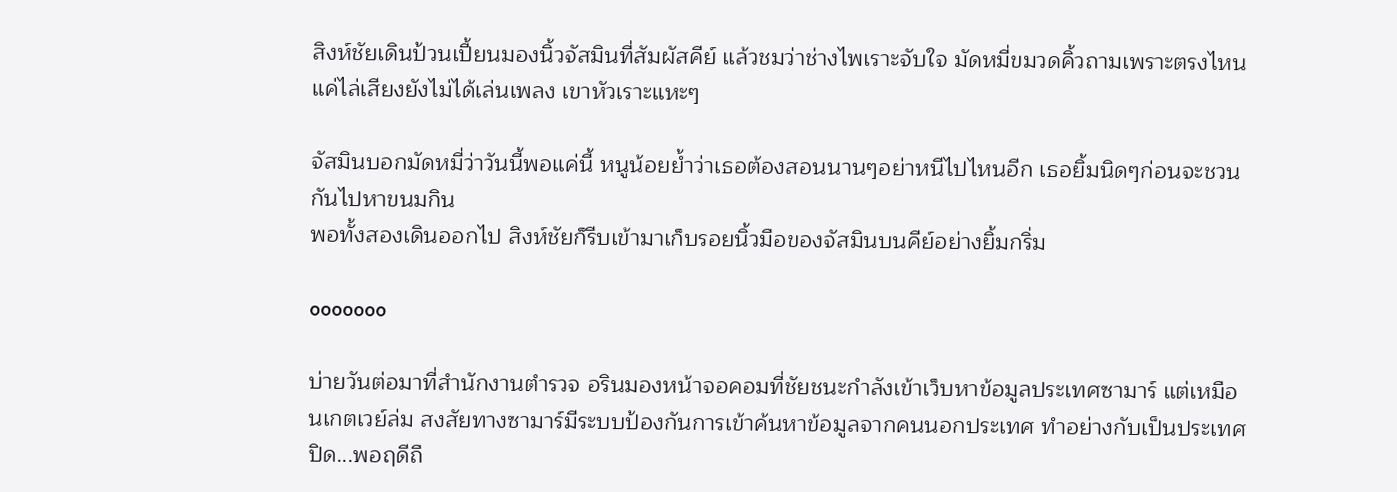สิงห์ชัยเดินป้วนเปี้ยนมองนิ้วจัสมินที่สัมผัสคีย์ แล้วชมว่าช่างไพเราะจับใจ มัดหมี่ขมวดคิ้วถามเพราะตรงไหน แค่ไล่เสียงยังไม่ได้เล่นเพลง เขาหัวเราะแหะๆ

จัสมินบอกมัดหมี่ว่าวันนี้พอแค่นี้ หนูน้อยย้ำว่าเธอต้องสอนนานๆอย่าหนีไปไหนอีก เธอยิ้มนิดๆก่อนจะชวนกันไปหาขนมกิน
พอทั้งสองเดินออกไป สิงห์ชัยก็รีบเข้ามาเก็บรอยนิ้วมือของจัสมินบนคีย์อย่างยิ้มกริ่ม

ooooooo

บ่ายวันต่อมาที่สำนักงานตำรวจ อรินมองหน้าจอคอมที่ชัยชนะกำลังเข้าเว็บหาข้อมูลประเทศซามาร์ แต่เหมือนเกตเวย์ล่ม สงสัยทางซามาร์มีระบบป้องกันการเข้าค้นหาข้อมูลจากคนนอกประเทศ ทำอย่างกับเป็นประเทศปิด...พอฤดีถื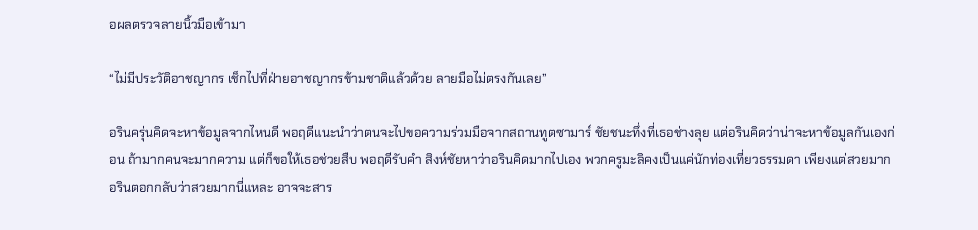อผลตรวจลายนิ้วมือเข้ามา

“ไม่มีประวัติอาชญากร เช็กไปที่ฝ่ายอาชญากรข้ามชาติแล้วด้วย ลายมือไม่ตรงกันเลย”

อรินครุ่นคิดจะหาข้อมูลจากไหนดี พอฤดีแนะนำว่าตนจะไปขอความร่วมมือจากสถานทูตซามาร์ ชัยชนะทึ่งที่เธอช่างลุย แต่อรินคิดว่าน่าจะหาข้อมูลกันเองก่อน ถ้ามากคนจะมากความ แต่ก็ขอให้เธอช่วยสืบ พอฤดีรับคำ สิงห์ชัยหาว่าอรินคิดมากไปเอง พวกครูมะลิคงเป็นแค่นักท่องเที่ยวธรรมดา เพียงแต่สวยมาก อรินตอกกลับว่าสวยมากนี่แหละ อาจจะสาร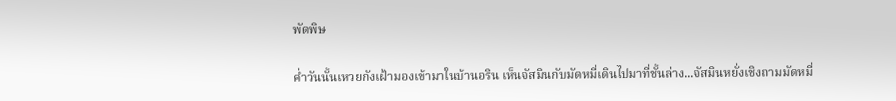พัดพิษ

ค่ำวันนั้นเหวยกังเฝ้ามองเข้ามาในบ้านอริน เห็นจัสมินกับมัดหมี่เดินไปมาที่ชั้นล่าง...จัสมินหยั่งเชิงถามมัดหมี่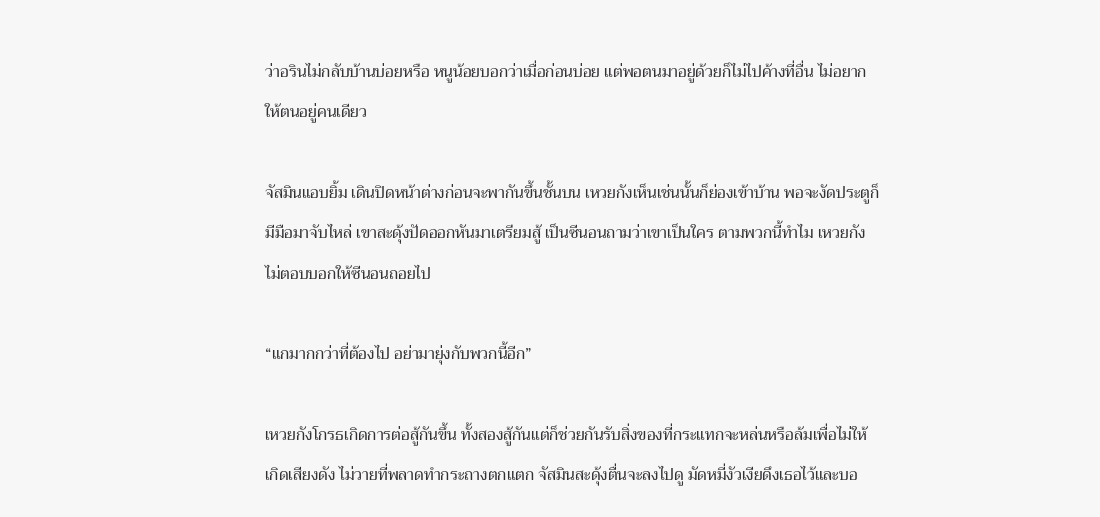ว่าอรินไม่กลับบ้านบ่อยหรือ หนูน้อยบอกว่าเมื่อก่อนบ่อย แต่พอตนมาอยู่ด้วยก็ไม่ไปค้างที่อื่น ไม่อยากให้ตนอยู่คนเดียว

จัสมินแอบยิ้ม เดินปิดหน้าต่างก่อนจะพากันขึ้นชั้นบน เหวยกังเห็นเช่นนั้นก็ย่องเข้าบ้าน พอจะงัดประตูก็มีมือมาจับไหล่ เขาสะดุ้งปัดออกหันมาเตรียมสู้ เป็นซีนอนถามว่าเขาเป็นใคร ตามพวกนี้ทำไม เหวยกังไม่ตอบบอกให้ซีนอนถอยไป

“แกมากกว่าที่ต้องไป อย่ามายุ่งกับพวกนี้อีก”

เหวยกังโกรธเกิดการต่อสู้กันขึ้น ทั้งสองสู้กันแต่ก็ช่วยกันรับสิ่งของที่กระแทกจะหล่นหรือล้มเพื่อไม่ให้เกิดเสียงดัง ไม่วายที่พลาดทำกระถางตกแตก จัสมินสะดุ้งตื่นจะลงไปดู มัดหมี่งัวเงียดึงเธอไว้และบอ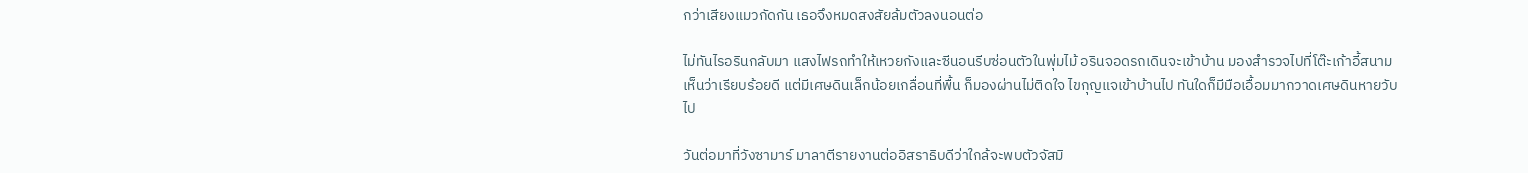กว่าเสียงแมวกัดกัน เธอจึงหมดสงสัยล้มตัวลงนอนต่อ

ไม่ทันไรอรินกลับมา แสงไฟรถทำให้เหวยกังและซีนอนรีบซ่อนตัวในพุ่มไม้ อรินจอดรถเดินจะเข้าบ้าน มองสำรวจไปที่โต๊ะเก้าอี้สนาม เห็นว่าเรียบร้อยดี แต่มีเศษดินเล็กน้อยเกลื่อนที่พื้น ก็มองผ่านไม่ติดใจ ไขกุญแจเข้าบ้านไป ทันใดก็มีมือเอื้อมมากวาดเศษดินหายวับไป

วันต่อมาที่วังซามาร์ มาลาตีรายงานต่ออิสราธิบดีว่าใกล้จะพบตัวจัสมิ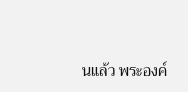นแล้ว พระองค์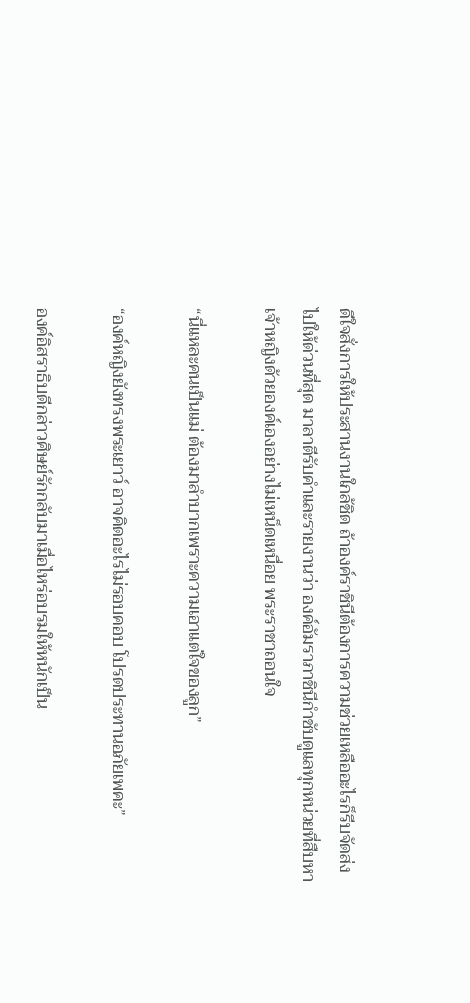ดีใจสั่งการให้ประสานงานใกล้ชิด ถ้าองค์ราชินีต้องการความช่วยเหลืออะไรก็รีบจัดส่งไปให้ด่วนที่สุด มาลาตีรับคำและรายงานว่า องค์อัมราภาชินีกำชับดูแลทุกหน่วยที่สืบหาเจ้าหญิงด้วยองค์เองอย่างไม่เหน็ดเหนื่อย พระราชาถอนใจ

“นี่แหละคนเป็นแม่ ต้องมาลำบากเพราะความเอาแต่ใจของลูก”

“องค์หญิงยังทรงพระเยาว์ อาจคิดอะไรไม่รอบคอบ โปรดประทานอภัยเพคะ”

องค์อิสราธิบดีกล่าวศิษย์รักกลับมาเมื่อไหร่อบรมให้หนักเป็น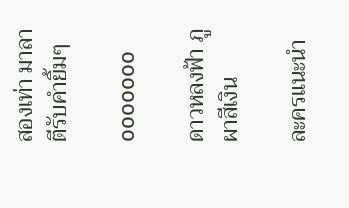สองเท่า มาลาตีรับคำยิ้มๆ

ooooooo

ดาวหลงฟ้า ภูผาสีเงิน

ละครแนะนำ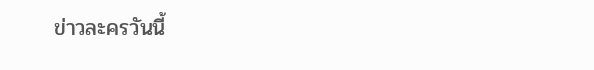ข่าวละครวันนี้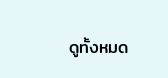ดูทั้งหมด